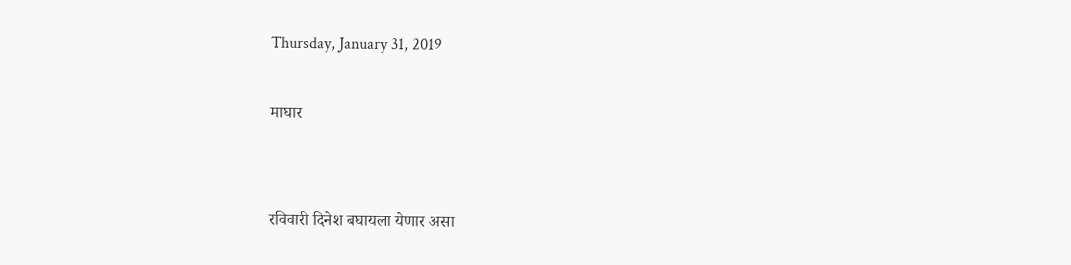Thursday, January 31, 2019

माघार


रविवारी दिनेश बघायला येणार असा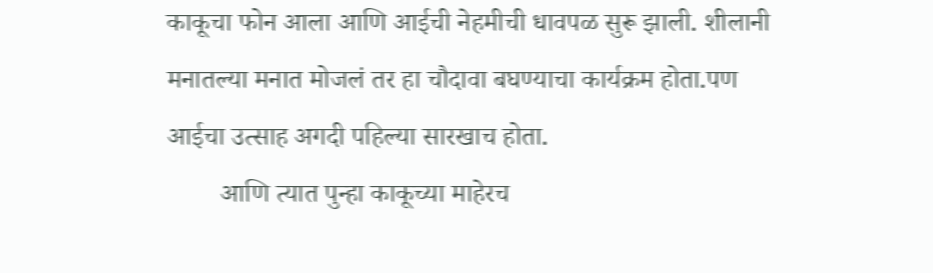काकूचा फोन आला आणि आईची नेहमीची धावपळ सुरू झाली. शीलानी मनातल्या मनात मोजलं तर हा चौदावा बघण्याचा कार्यक्रम होता.पण आईचा उत्साह अगदी पहिल्या सारखाच होता.
        आणि त्यात पुन्हा काकूच्या माहेरच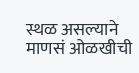स्थळ असल्याने माणसं ओळखीची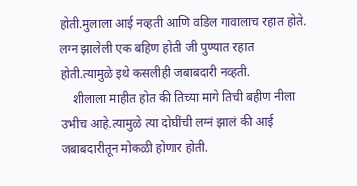होती.मुलाला आई नव्हती आणि वडिल गावालाच रहात होते. लग्न झालेली एक बहिण होती जी पुण्यात रहात होती.त्यामुळे इथे कसलीही जबाबदारी नव्हती.
    शीलाला माहीत होत की तिच्या मागे तिची बहीण नीला उभीच आहे.त्यामुळे त्या दोघींची लग्नं झालं की आई जबाबदारीतून मोकळी होणार होती.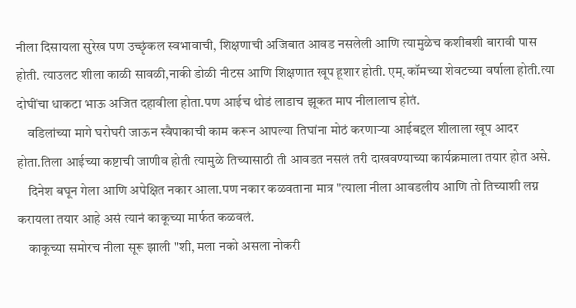नीला दिसायला सुरेख पण उच्छृंकल स्वभावाची, शिक्षणाची अजिबात आवड नसलेली आणि त्यामुळेच कशीबशी बारावी पास  होती. त्याउलट शीला काळी सावळी,नाकी डोळी नीटस आणि शिक्षणात खूप हूशार होती. एम्.कॉमच्या शेवटच्या वर्षाला होती.त्या दोघींचा धाकटा भाऊ अजित दहावीला होता.पण आईच थोडं लाडाच झूकत माप नीलालाच होतं.
    वडिलांच्या मागे घरोघरी जाऊन स्वैपाकाची काम करून आपल्या तिघांना मोठं करणाऱ्या आईबद्दल शीलाला खूप आदर होता.तिला आईच्या कष्टाची जाणीव होती त्यामुळे तिच्यासाठी ती आवडत नसलं तरी दाखवण्याच्या कार्यक्रमाला तयार होत असे.
    दिनेश बघून गेला आणि अपेक्षित नकार आला.पण नकार कळवताना मात्र "त्याला नीला आवडलीय आणि तो तिच्याशी लग्न करायला तयार आहे असं त्यानं काकूच्या मार्फत कळवलं.
    काकूच्या समोरच नीला सूरू झाली "शी, मला नको असला नोकरी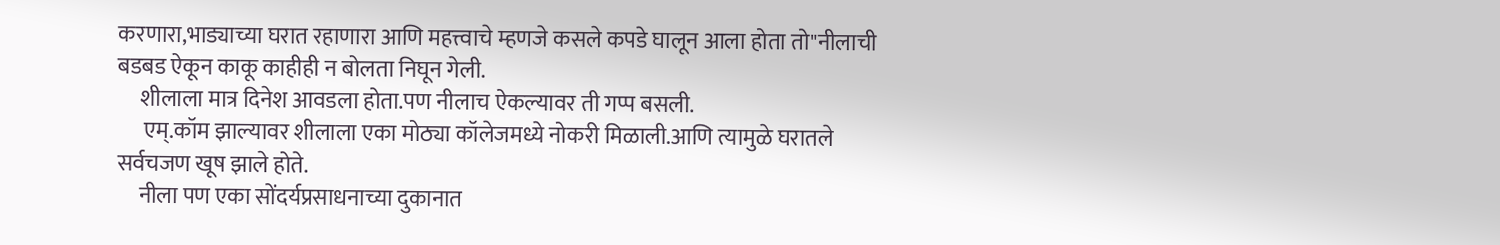करणारा,भाड्याच्या घरात रहाणारा आणि महत्त्वाचे म्हणजे कसले कपडे घालून आला होता तो"नीलाची बडबड ऐकून काकू काहीही न बोलता निघून गेली.
     शीलाला मात्र दिनेश आवडला होता.पण नीलाच ऐकल्यावर ती गप्प बसली.
      एम्.कॉम झाल्यावर शीलाला एका मोठ्या कॉलेजमध्ये नोकरी मिळाली.आणि त्यामुळे घरातले सर्वचजण खूष झाले होते.
     नीला पण एका सोंदर्यप्रसाधनाच्या दुकानात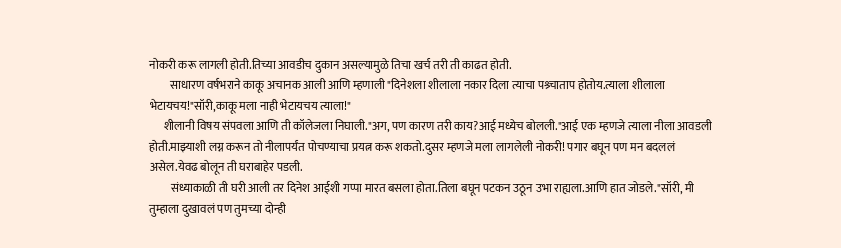नोकरी करू लागली होती.तिच्या आवडीच दुकान असल्यामुळे तिचा खर्च तरी ती काढत होती.
         साधारण वर्षभराने काकू अचानक आली आणि म्हणाली "दिनेशला शीलाला नकार दिला त्याचा पश्र्चाताप होतोय.त्याला शीलाला भेटायचय!"सॉरी,काकू मला नाही भेटायचय त्याला!"
      शीलानी विषय संपवला आणि ती कॉलेजला निघाली."अग, पण कारण तरी काय?आई मध्येच बोलली."आई एक म्हणजे त्याला नीला आवडली होती.माझ्याशी लग्न करून तो नीलापर्यंत पोचण्याचा प्रयत्न करू शकतो.दुसर म्हणजे मला लागलेली नोकरी! पगार बघून पण मन बदललं असेल.येवढ बोलून ती घराबाहेर पडली.
         संध्याकाळी ती घरी आली तर दिनेश आईशी गप्पा मारत बसला होता.तिला बघून पटकन उठून उभा राह्यला.आणि‌ हात जोडले."सॉरी, मी तुम्हाला दुखावलं पण तुमच्या दोन्ही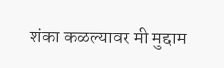शंका कळल्यावर मी मुद्दाम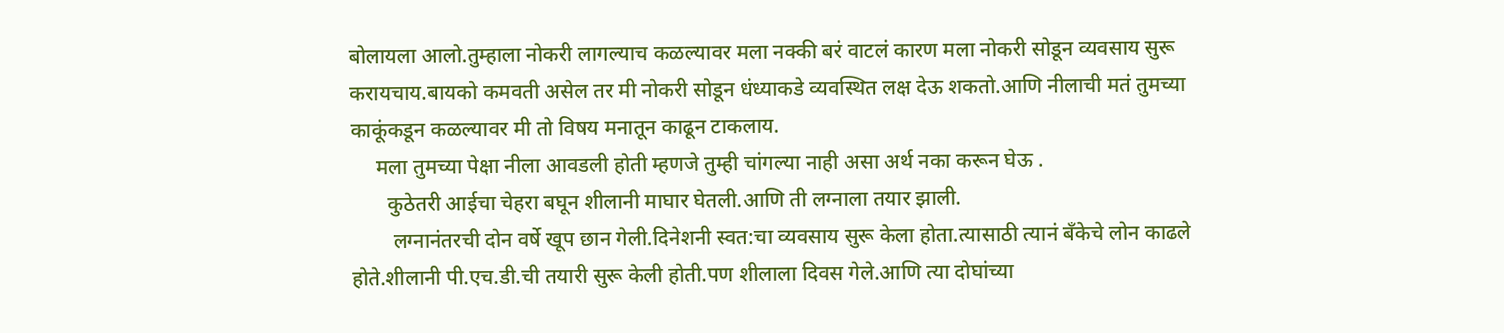बोलायला आलो.तुम्हाला नोकरी लागल्याच कळल्यावर मला नक्की बरं वाटलं कारण मला नोकरी सोडून व्यवसाय सुरू करायचाय.बायको कमवती असेल तर मी नोकरी सोडून धंध्याकडे व्यवस्थित लक्ष देऊ शकतो.आणि नीलाची मतं तुमच्या काकूंकडून कळल्यावर मी तो विषय मनातून काढून टाकलाय.
     मला तुमच्या पेक्षा नीला आवडली होती म्हणजे तुम्ही चांगल्या नाही असा अर्थ नका करून घेऊ .
       कुठेतरी आईचा चेहरा बघून शीलानी माघार घेतली.आणि ती लग्नाला तयार झाली.
        लग्नानंतरची दोन वर्षे खूप छान गेली.दिनेशनी स्वत:चा व्यवसाय सुरू केला होता.त्यासाठी त्यानं बॅंकेचे लोन काढले होते.शीलानी पी.एच.डी.ची तयारी सुरू केली होती.पण शीलाला दिवस गेले.आणि त्या दोघांच्या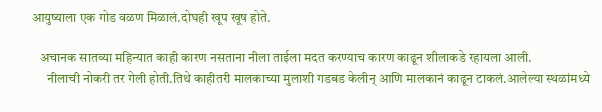आयुष्याला एक गोड वळण मिळालं.दोघही खूप खूष होते.

   अचानक सातव्या महिन्यात काही कारण नसताना नीला ताईला मदत करण्याच कारण काढून शीलाकडे रहायला आली.
      नीलाची नोकरी तर गेली होती.तिथे काहीतरी मालकाच्या मुलाशी गडबड केलीन् आणि मालकानं काढून टाकलं.आलेल्या स्थळांमध्ये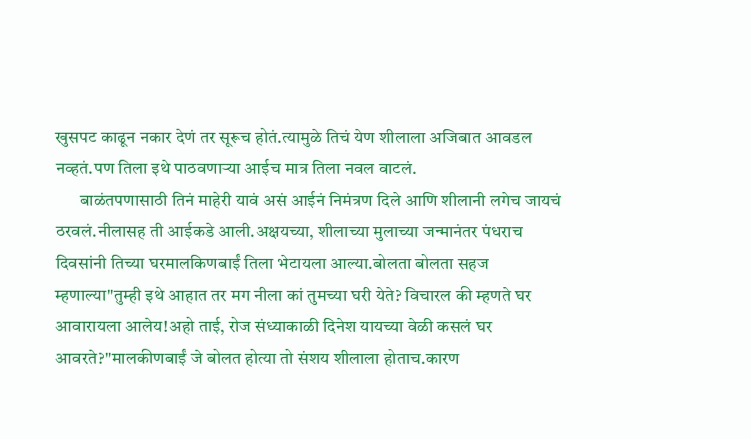खुसपट काढून नकार देणं तर सूरूच होतं.त्यामुळे तिचं येण शीलाला अजिबात आवडल नव्हतं.पण तिला इथे पाठवणार्‍या आईच मात्र तिला नवल वाटलं.
       बाळंतपणासाठी तिनं माहेरी यावं असं आईनं निमंत्रण दिले आणि शीलानी लगेच जायचं ठरवलं.नीलासह ती आईकडे आली.अक्षयच्या, शीलाच्या मुलाच्या जन्मानंतर पंधराच दिवसांनी तिच्या घरमालकिणबाईं तिला भेटायला आल्या.बोलता बोलता सहज म्हणाल्या"तुम्ही इथे आहात तर मग नीला कां तुमच्या घरी येते? विचारल की म्हणते घर आवारायला आलेय!अहो ताई, रोज संध्याकाळी दिनेश यायच्या वेळी कसलं घर आवरते?"मालकीणबाईं जे बोलत होत्या तो संशय शीलाला होताच.कारण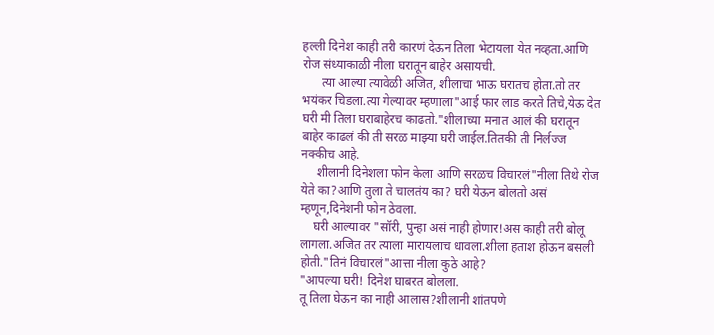हल्ली दिनेश काही तरी कारणं देऊन तिला भेटायला येत नव्हता.आणि रोज संध्याकाळी नीला घरातून बाहेर असायची.
      त्या आल्या त्यावेळी अजित, शीलाचा भाऊ घरातच होता.तो तर भयंकर चिडला.त्या गेल्यावर म्हणाला"आई फार लाड करते तिचे,येऊ देत घरी मी तिला घराबाहेरच काढतो."शीलाच्या मनात आलं की घरातून बाहेर काढलं की ती सरळ माझ्या घरी जाईल.तितकी ती निर्लज्ज नक्कीच आहे.
     शीलानी दिनेशला फोन केला आणि सरळच विचारलं"नीला तिथे रोज येते का?आणि तुला ते चालतंय का? घरी येऊन बोलतो असं म्हणून,दिनेशनी फोन ठेवला.
    घरी आल्यावर "सॉरी, पुन्हा असं नाही होणार!अस काही तरी बोलू लागला.अजित तर त्याला मारायलाच धावला.शीला हताश होऊन बसली होती."तिनं ‌विचारलं"आत्ता‌ नीला कुठे आहे?
"आपल्या ‌घरी! दिनेश घाबरत बोलला.
तू तिला घेऊन का नाही आलास?शीलानी शांतपणे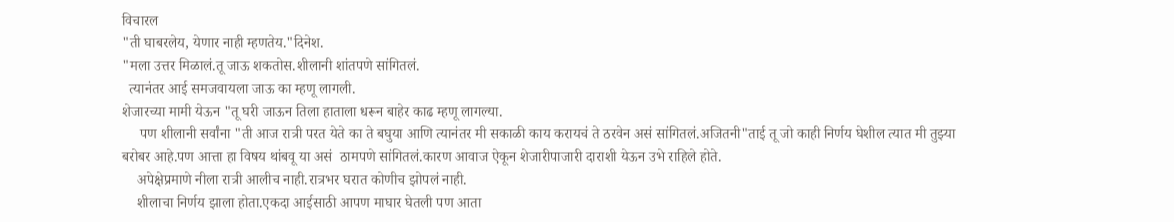विचारल
"ती घाबरलेय, येणार नाही म्हणतेय."दिनेश.
"मला उत्तर मिळालं.तू जाऊ शकतोस.शीलानी शांतपणे सांगितलं.
  त्यानंतर आई समजवायला जाऊ का म्हणू लागली.
शेजारच्या मामी येऊन "तू घरी जाऊन तिला हाताला धरून बाहेर काढ म्हणू लागल्या.
     पण शीलानी सर्वांना "ती आज रात्री परत येते का ते बघुया ‌आणि त्यानंतर मी सकाळी काय करायचं ते ठरवेन असं सांगितलं.अजितनी"ताई तू जो काही निर्णय घेशील त्यात मी तुझ्या बरोबर आहे.पण आत्ता‌ हा विषय थांबवू या असं  ठामपणे सांगितलं.कारण आवाज ऐकून शेजारीपाजारी दाराशी येऊन उभे राहिले होते.
    अपेक्षेप्रमाणे नीला रात्री आलीच नाही.रात्रभर घरात कोणीच झोपलं नाही.
    शीलाचा निर्णय झाला होता.एकदा आईसाठी आपण माघार घेतली पण आता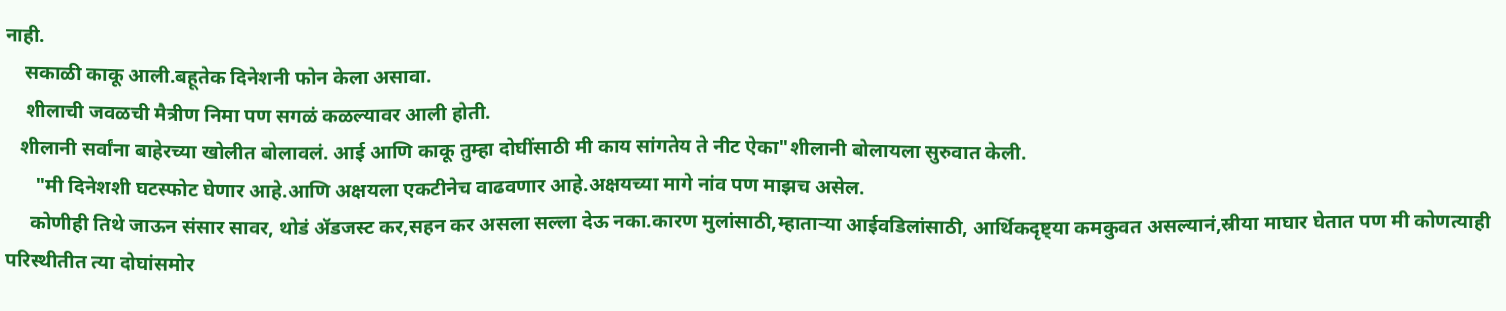नाही.
    सकाळी काकू आली.बहूतेक दिनेशनी फोन केला असावा.
    शीलाची जवळची मैत्रीण निमा पण सगळं कळल्यावर आली होती.
   शीलानी सर्वांना बाहेरच्या खोलीत बोलावलं. आई आणि काकू तुम्हा दोघींसाठी मी काय सांगतेय ते नीट ऐका"शीलानी बोलायला सुरुवात केली.
      "मी दिनेशशी घटस्फोट घेणार आहे.आणि अक्षयला एकटीनेच ‌वाढवणार आहे.अक्षयच्या मागे नांव पण माझच असेल.
     कोणीही तिथे जाऊन संसार सावर, थोडं ॲडजस्ट कर,सहन कर असला‌ सल्ला देऊ नका.कारण मुलांसाठी,म्हातार्‍या आईवडिलांसाठी, आर्थिकदृष्ट्या कमकुवत असल्यानं,स्रीया माघार घेतात पण मी कोणत्याही परिस्थीतीत त्या दोघांसमोर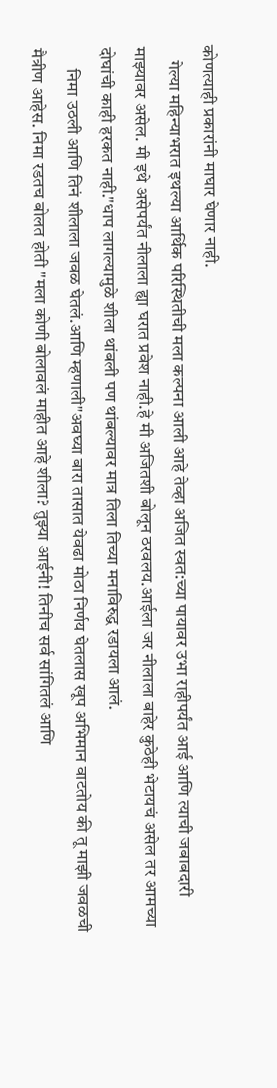कोणत्याही प्रकारांनी माघार घेणार नाही.
    गेल्या महिन्याभरात इथल्या आर्थिक परिस्थितीची मला कल्पना आली आहे तेव्हा अजित स्वत:च्या पायावर उभा राहीपर्यंत आई‌ आणि त्याची जबाबदारी माझ्यावर असेल. मी इथे असेपर्यंत नीलाला ह्या घरात प्रवेश नाही.हे मी अजितशी बोलून ठरवलय.आईला जर नीलाला बाहेर कुठेही भेटायचं असेल तर आमच्या दोघांची काही हरकत नाही."धाप लागल्यामुळे शीला थांबली पण थांबल्यावर मात्र तिला तिच्या मनाविरुद्ध रडायला आलं.
      निमा उठली आणि तिनं शीलाला जवळ घेतलं.आणि म्हणाली"अवघ्या बारा तासात येवढा मोठा निर्णय घेतलास खूप अभिमान वाटतोय की तू माझी जवळची मैत्रीण आहेस. निमा रडतच बोलत होती "मला कोणी बोलावलं माहीत आहे शीला? तुझ्या आईनी! तिनीच सर्व सांगितलं आणि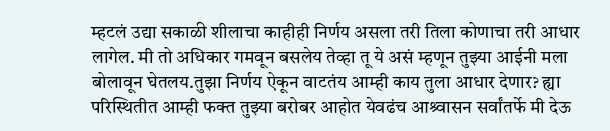म्हटलं उद्या सकाळी शीलाचा काहीही निर्णय असला तरी तिला कोणाचा तरी आधार लागेल. मी तो अधिकार गमवून बसलेय तेव्हा तू ये असं म्हणून तुझ्या आईनी मला बोलावून घेतलय.तुझा निर्णय ऐकून वाटतंय आम्ही काय तुला आधार देणार? ह्या परिस्थितीत आम्ही फक्त तुझ्या बरोबर आहोत येवढंच आश्र्वासन सर्वांतर्फे मी देऊ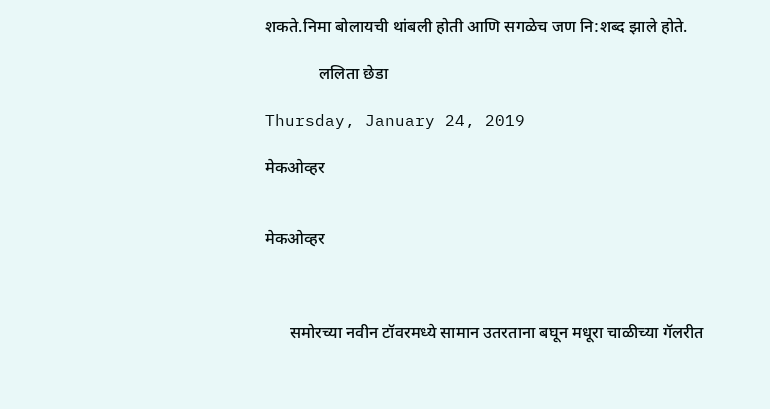शकते.निमा बोलायची थांबली होती आणि सगळेच जण नि:शब्द झाले होते.

             ललिता छेडा

Thursday, January 24, 2019

मेकओव्हर


मेकओव्हर



      समोरच्या नवीन टॉवरमध्ये सामान उतरताना बघून मधूरा चाळीच्या गॅलरीत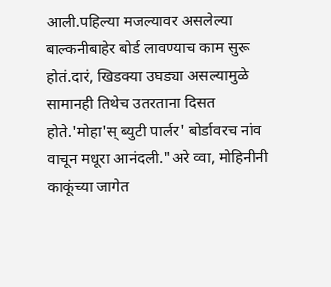आली.पहिल्या मजल्यावर असलेल्या बाल्कनीबाहेर बोर्ड लावण्याच काम सुरू होतं.दारं, खिडक्या उघड्या असल्यामुळे सामानही तिथेच उतरताना दिसत होते.'मोहा'स् ब्युटी पार्लर' बोर्डावरच नांव वाचून मधूरा आनंदली."अरे व्वा, मोहिनीनी काकूंच्या जागेत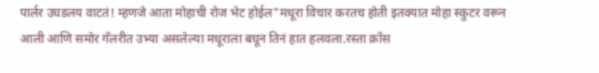पार्लर उघडलय वाटतं! म्हणजे आता मोहाची रोज भेट होईल"मधूरा विचार करतच होती इतक्यात मोहा स्कुटर वरून आली आणि समोर गॅलरीत उभ्या असलेल्या मधूराला बघून तिनं हात हलवला.रस्ता क्रॉस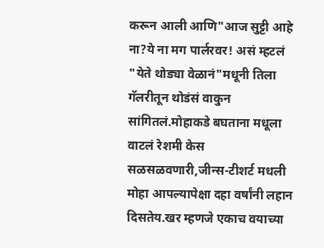करून आली आणि"आज सुट्टी आहे ना?ये ना मग पार्लरवर! असं म्हटलं "येते थोड्या वेळानं"मधूनी तिला गॅलरीतून थोडंसं वाकुन सांगितलं.मोहाकडे बघताना मधूला वाटलं रेशमी केस सळसळवणारी,जीन्स-टीशर्ट मधली मोहा आपल्यापेक्षा दहा वर्षांनी लहान दिसतेय.खर म्हणजे एकाच वयाच्या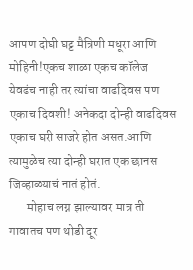आपण दोघी घट्ट मैत्रिणी मधूरा आणि मोहिनी!एकच शाळा एकच कॉलेज येवढंच नाही तर त्यांचा वाढदिवस पण एकाच दिवशी! अनेकदा दोन्ही वाढदिवस एकाच घरी साजरे होत असत.आणि त्यामुळेच त्या दोन्ही घरात एक छानस जिव्हाळ्याचं नातं होतं.
       मोहाच लग्न झाल्यावर मात्र ती गावातच पण थोडी दूर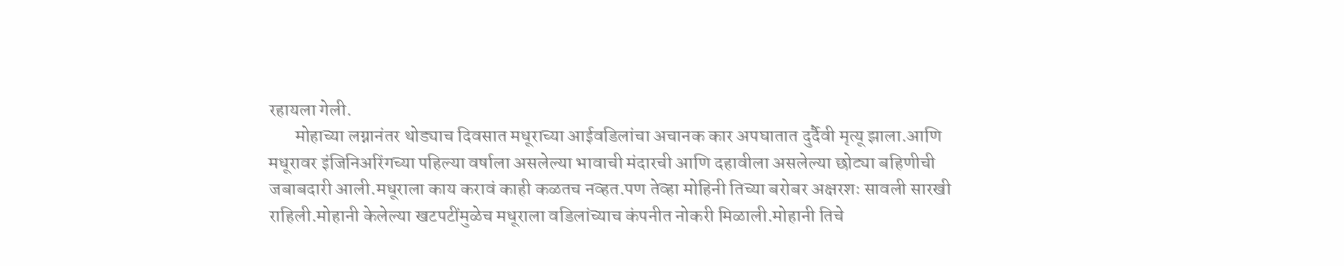रहायला गेली.
       मोहाच्या लग्नानंतर थोड्याच दिवसात मधूराच्या आईवडिलांचा अचानक कार अपघातात दुर्दैवी मृत्यू झाला.आणि मधूरावर इंजिनिअरिंगच्या पहिल्या वर्षाला असलेल्या भावाची मंदारची आणि दहावीला असलेल्या छोट्या बहिणीची जबाबदारी आली.मधूराला काय करावं काही कळतच नव्हत.पण तेव्हा मोहिनी तिच्या बरोबर अक्षरशः सावली सारखी राहिली.मोहानी केलेल्या खटपटींमुळेच मधूराला वडिलांच्याच कंपनीत नोकरी मिळाली.मोहानी तिचे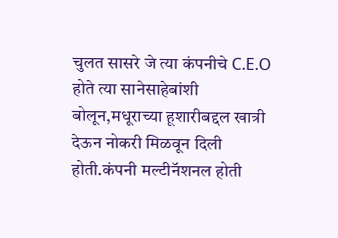चुलत सासरे जे त्या कंपनीचे C.E.O होते त्या सानेसाहेबांशी बोलून,मधूराच्या हूशारीबद्दल खात्री देऊन नोकरी मिळवून दिली होती.कंपनी मल्टीनॅशनल होती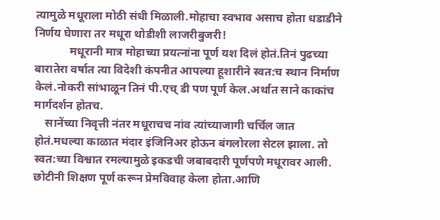त्यामुळे मधूराला मोठी संधी मिळाली.मोहाचा स्वभाव असाच होता धडाडीने निर्णय घेणारा तर मधूरा थोडीशी लाजरीबुजरी!
            मधूरानी मात्र मोहाच्या प्रयत्नांना पूर्ण यश दिलं होतं.तिनं पुढच्या बारातेरा वर्षात त्या विदेशी कंपनीत आपल्या हूशारीने स्वत:च स्थान निर्माण केलं.नोकरी सांभाळून तिनं पी.एच् डी पण पूर्ण केल.अर्थात साने काकांच मार्गदर्शन होतच.
    सानेंच्या निवृत्ती नंतर मधूराचच नांव त्यांच्याजागी चर्चिल जात होतं.मधल्या काळात मंदार इंजिनिअर होऊन बंगलोरला सेटल झाला. तो स्वत:च्या विश्वात रमल्यामुळे इकडची जबाबदारी पूर्णपणे मधूरावर आली. छोटीनी शिक्षण पूर्ण करून प्रेमविवाह केला होता.आणि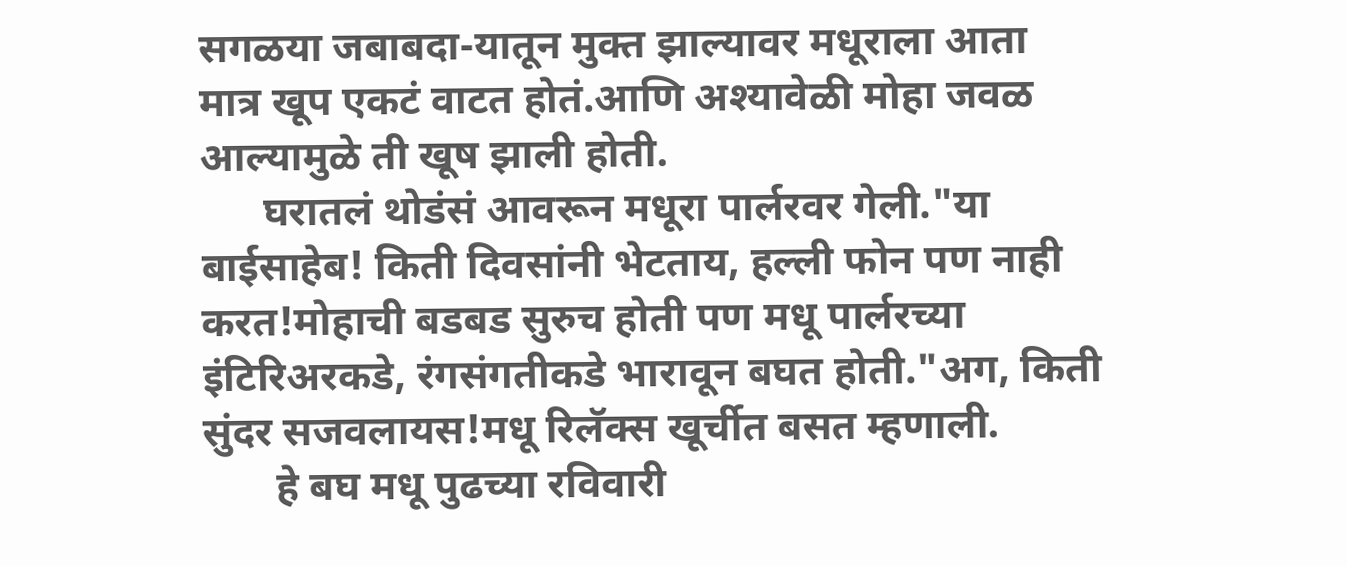सगळया जबाबदा-यातून मुक्त झाल्यावर मधूराला आता मात्र खूप एकटं वाटत होतं.आणि अश्यावेळी मोहा जवळ  आल्यामुळे ती खूष झाली होती.
      घरातलं थोडंसं आवरून मधूरा पार्लरवर गेली."या बाईसाहेब! किती दिवसांनी भेटताय, हल्ली फोन पण नाही करत!मोहाची बडबड सुरुच होती पण मधू पार्लरच्या इंटिरिअरकडे, रंगसंगतीकडे भारावून बघत होती."अग, किती सुंदर सजवलायस!मधू रिलॅक्स खूर्चीत बसत म्हणाली.
       हे बघ मधू पुढच्या रविवारी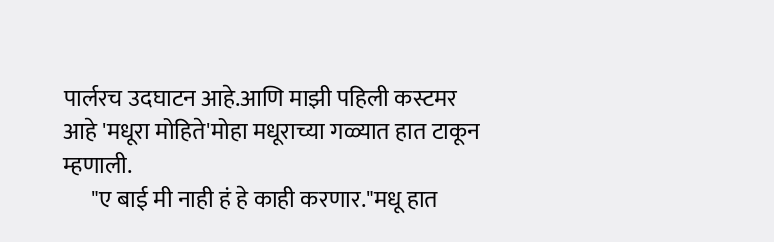पार्लरच उदघाटन आहे.आणि माझी पहिली कस्टमर आहे 'मधूरा मोहिते'मोहा मधूराच्या गळ्यात हात टाकून म्हणाली.
      "ए बाई मी नाही हं हे काही करणार."मधू हात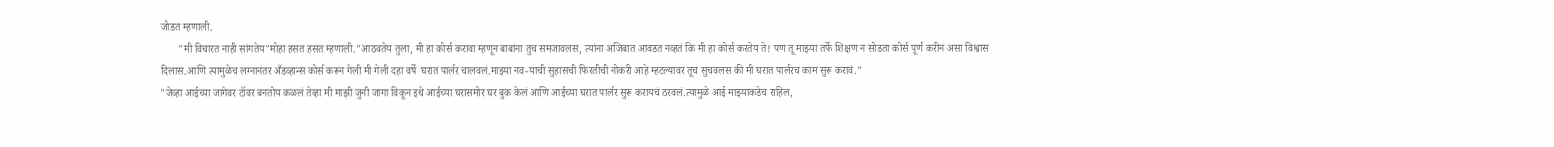जोडत म्हणाली.
       "मी विचारत नाही सांगतेय"मोहा हसत हसत म्हणाली."आठवतेय तुला, मी हा कोर्स करावा म्हणून बाबांना तुच समजावलस, त्यांना अजिबात आवडत नव्हतं कि मी हा कोर्स करतेय ते! पण तू माझ्या तर्फे शिक्षण न सोडता कोर्स पूर्ण करीन असा विश्वास दिलास.आणि त्यामुळेच लग्नानंतर अँडव्हान्स कोर्स करून गेली मी गेली दहा वर्षे  घरात पार्लर चालवलं.माझ्या नव-याची सुहासची फिरतीची नोकरी आहे म्हटल्यावर तूच सुचवलस की मी घरात पार्लरच काम सुरू करावं."
"जेव्हा आईच्या जागेवर टॉवर बनतोय कळलं तेव्हा मी माझी जुनी जागा विकून इथे आईच्या घरासमोर घर बुक केलं आणि आईच्या घरात पार्लर सुरू करायचं ठरवलं.त्यामुळे आई माझ्याकडेच राहिल,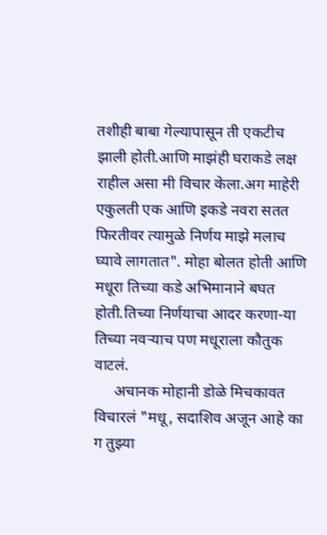तशीही बाबा गेल्यापासून ती एकटीच झाली होती.आणि माझंही घराकडे लक्ष राहील असा मी विचार केला.अग माहेरी एकुलती एक आणि इकडे नवरा सतत फिरतीवर त्यामुळे निर्णय माझे मलाच घ्यावे लागतात". मोहा बोलत होती आणि मधूरा तिच्या कडे अभिमानाने बघत होती.तिच्या निर्णयाचा आदर करणा-या तिच्या नवऱ्याच पण मधूराला कौतुक वाटलं.
     अचानक मोहानी डोळे मिचकावत विचारलं "मधू, सदाशिव अजून आहे का ग तुझ्या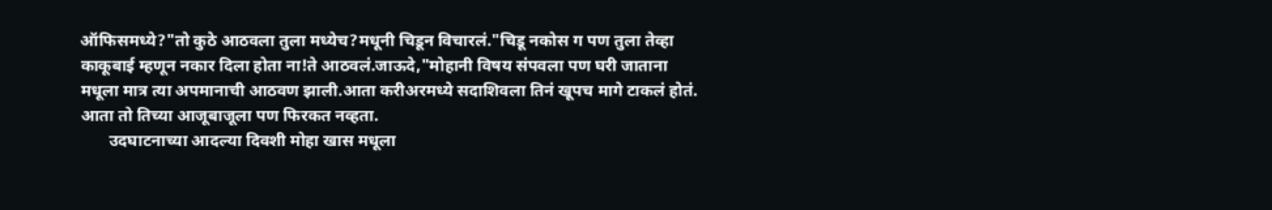ऑफिसमध्ये?"तो कुठे आठवला तुला मध्येच?मधूनी चिडून विचारलं."चिडू नकोस ग पण तुला तेव्हा काकूबाई म्हणून नकार दिला होता ना!ते आठवलं.जाऊदे,"मोहानी विषय संपवला पण घरी जाताना मधूला मात्र त्या अपमानाची आठवण झाली.आता करीअरमध्ये सदाशिवला तिनं खूपच मागे टाकलं होतं. आता तो तिच्या आजूबाजूला पण फिरकत नव्हता.
       उदघाटनाच्या आदल्या दिवशी मोहा खास मधूला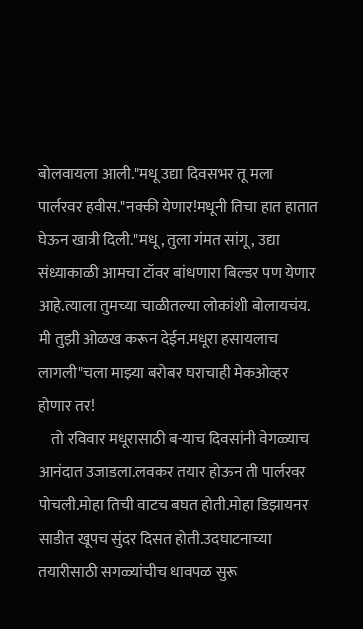बोलवायला आली."मधू उद्या दिवसभर तू मला पार्लरवर हवीस."नक्की येणार!मधूनी तिचा हात हातात घेऊन खात्री दिली."मधू, तुला गंमत सांगू , उद्या संध्याकाळी आमचा टॉवर बांधणारा बिल्डर पण येणार आहे.त्याला तुमच्या चाळीतल्या लोकांशी बोलायचंय. मी तुझी ओळख करून देईन.मधूरा हसायलाच लागली"चला माझ्या बरोबर घराचाही मेकओव्हर होणार तर!
    तो रविवार मधूरासाठी ब-याच दिवसांनी वेगळ्याच आनंदात उजाडला.लवकर तयार होऊन ती पार्लरवर पोचली.मोहा तिची वाटच बघत होती.मोहा डिझायनर साडीत खूपच सुंदर दिसत होती.उदघाटनाच्या तयारीसाठी सगळ्यांचीच धावपळ सुरू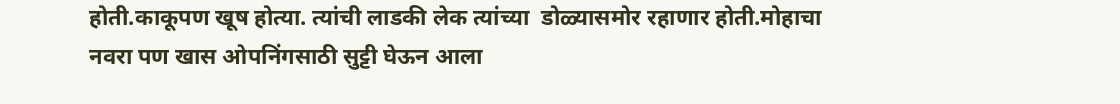होती.काकूपण खूष होत्या. त्यांची लाडकी लेक त्यांच्या  डोळ्यासमोर रहाणार होती.मोहाचा नवरा पण खास ओपनिंगसाठी सुट्टी घेऊन आला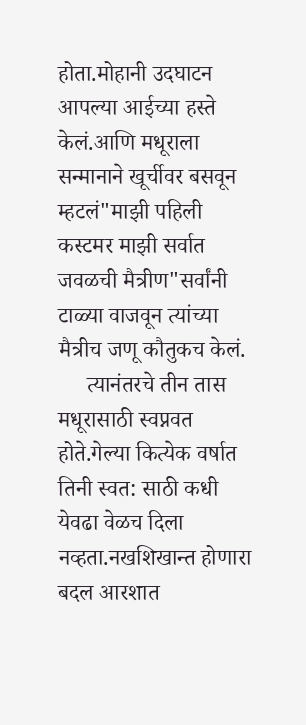होता.मोहानी उदघाटन आपल्या आईच्या हस्ते केलं.आणि मधूराला सन्मानाने खूर्चीवर बसवून म्हटलं"माझी पहिली कस्टमर माझी सर्वात जवळची मैत्रीण"सर्वांनी टाळ्या वाजवून त्यांच्या मैत्रीच जणू कौतुकच केलं.
     त्यानंतरचे तीन तास मधूरासाठी स्वप्नवत होते.गेल्या कित्येक वर्षात तिनी स्वत: साठी कधी येवढा वेळच दिला नव्हता.नखशिखान्त होणारा बदल आरशात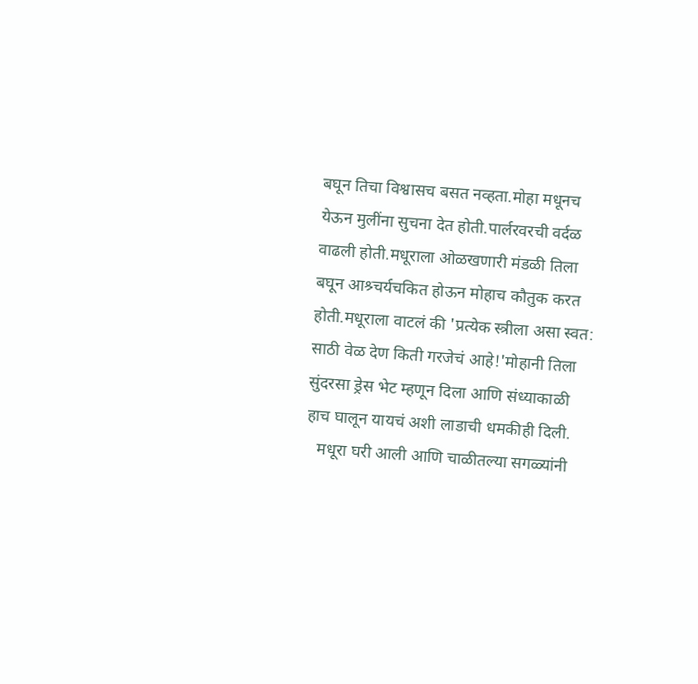बघून तिचा विश्वासच बसत नव्हता.मोहा मधूनच येऊन मुलींना सुचना देत होती.पार्लरवरची वर्दळ वाढली होती.मधूराला ओळखणारी मंडळी तिला बघून आश्र्चर्यचकित होऊन मोहाच कौतुक करत होती.मधूराला वाटलं की 'प्रत्येक स्त्रीला असा स्वत: साठी वेळ देण किती गरजेचं आहे!'मोहानी तिला सुंदरसा ड्रेस भेट म्हणून दिला आणि संध्याकाळी हाच घालून यायचं अशी लाडाची धमकीही दिली.
   मधूरा घरी आली आणि चाळीतल्या सगळ्यांनी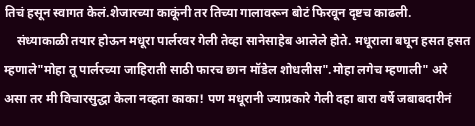तिचं हसून स्वागत केलं.शेजारच्या काकूंनी तर तिच्या गालावरून बोटं फिरवून दृष्टच काढली.
    संध्याकाळी तयार होऊन मधूरा पार्लरवर गेली तेव्हा सानेसाहेब आलेले होते. मधूराला बघून हसत हसत म्हणाले"मोहा तू पार्लरच्या जाहिराती साठी फारच छान मॉडेल शोधलीस".मोहा लगेच म्हणाली" अरे असा तर मी विचारसुद्धा केला नव्हता काका! पण मधूरानी ज्याप्रकारे गेली दहा बारा वर्षे जबाबदारीनं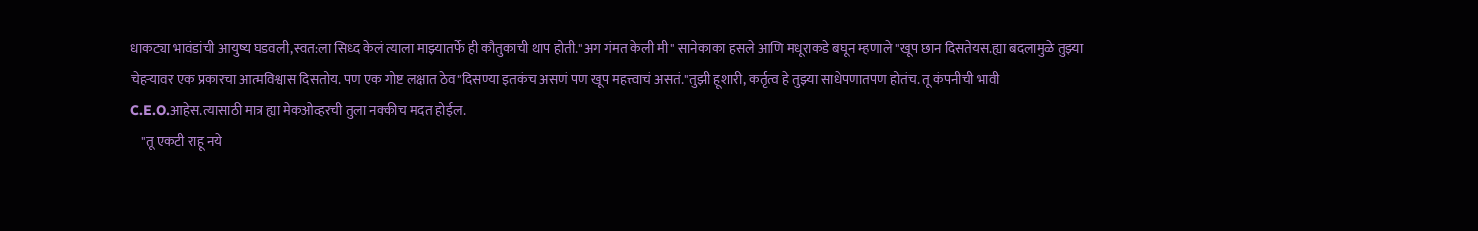धाकट्या भावंडांची आयुष्य घडवली,स्वत:ला सिध्द केलं त्याला माझ्यातर्फे ही कौतुकाची थाप होती."अग गंमत केली मी" सानेकाका हसले आणि मधूराकडे बघून म्हणाले "खूप छान दिसतेयस.ह्या बदलामुळे तुझ्या चेहऱ्यावर एक प्रकारचा आत्मविश्वास दिसतोय. पण एक गोष्ट लक्षात ठेव"दिसण्या इतकंच असणं पण खूप महत्त्वाचं असतं."तुझी हूशारी, कर्तृत्व हे तुझ्या साधेपणातपण होतंच. तू कंपनीची भावी C.E.O.आहेस.त्यासाठी मात्र ह्या मेकओव्हरची तुला नक्कीच मदत होईल.
    "तू एकटी राहू नये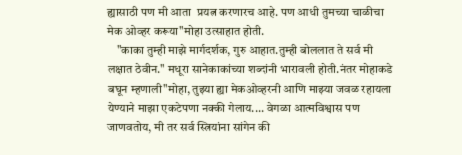ह्यासाठी पण मी आता  प्रयत्न करणारच आहे. पण आधी तुमच्या चाळीचा मेक ओव्हर करूया"मोहा उत्साहात होती.
    "काका तुम्ही माझे मार्गदर्शक, गुरु आहात.तुम्ही बोललात ते सर्व मी लक्षात ठेवीन." मधूरा सानेकाकांच्या शब्दांनी भारावली होती.नंतर मोहाकडे बघून म्हणाली"मोहा, तुझ्या ह्या मेकओव्हरनी आणि माझ्या जवळ रहायला येण्याने माझा एकटेपणा नक्की गेलाय.... वेगळा आत्मविश्वास पण जाणवतोय, मी तर सर्व स्त्रियांना सांगेन की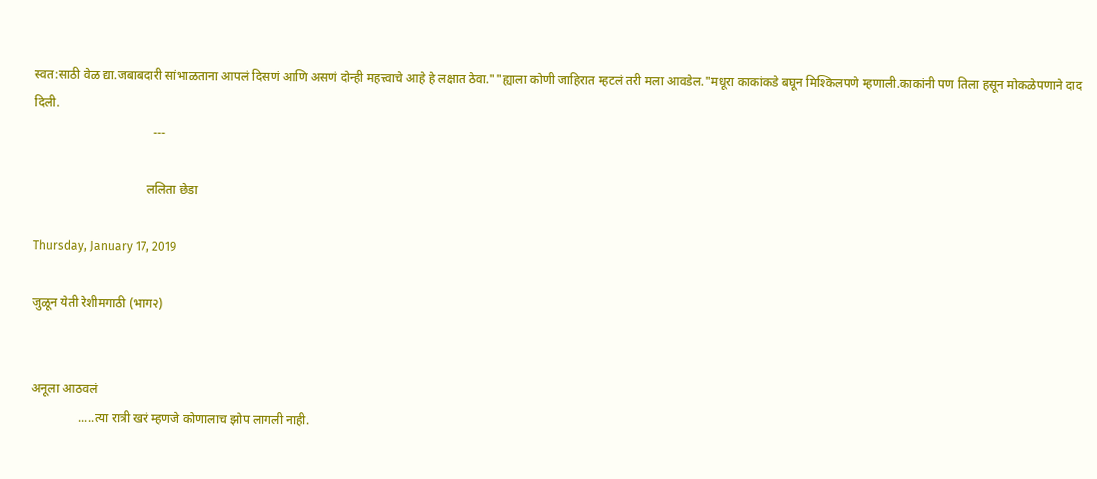स्वत:साठी वेळ द्या.जबाबदारी सांभाळताना आपलं दिसणं आणि असणं दोन्ही महत्त्वाचे आहे हे लक्षात ठेवा.""ह्याला कोणी जाहिरात म्हटलं तरी मला आवडेल."मधूरा काकांकडे बघून मिश्किलपणे म्हणाली.काकांनी पण तिला हसून मोकळेपणाने दाद दिली.
                                      ---

                                    ललिता छेडा

Thursday, January 17, 2019

जुळून येती रेशीमगाठी (भाग२)


अनूला आठवलं
               .....त्या रात्री खरं म्हणजे कोणालाच झोप लागली नाही.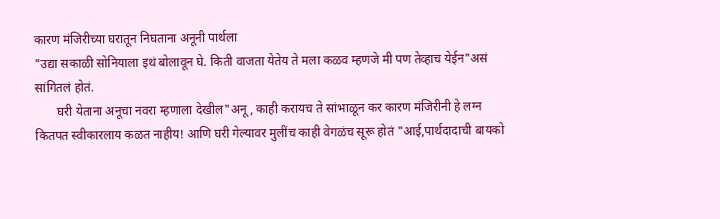कारण मंजिरीच्या घरातून निघताना अनूनी पार्थला
"उद्या सकाळी सोनियाला इथं बोलावून घे. किती वाजता येतेय ते मला कळव म्हणजे मी पण तेव्हाच येईन"असं सांगितलं होतं.
       घरी येताना अनूचा नवरा म्हणाला देखील"अनू, काही करायच ते सांभाळून कर कारण मंजिरीनी हे लग्न कितपत स्वीकारलाय कळत नाहीय! आणि घरी गेल्यावर मुलींच काही वेगळंच सूरू होतं "आई,पार्थदादाची बायको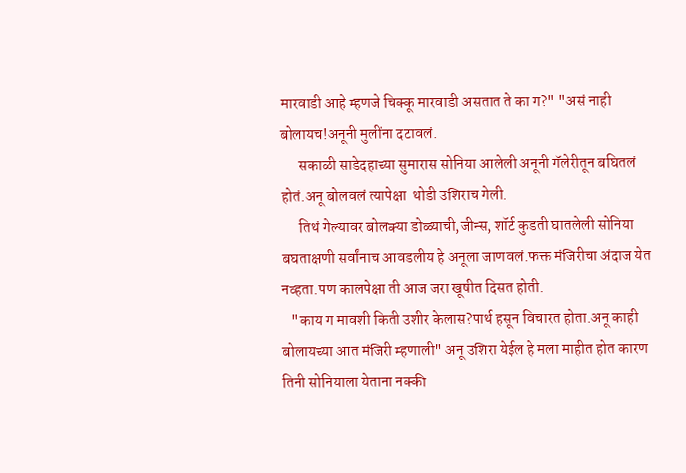मारवाडी आहे म्हणजे चिक्कू मारवाडी असतात ते का ग?" "असं नाही बोलायच!अनूनी मुलींना दटावलं.
      सकाळी साडेदहाच्या सुमारास सोनिया आलेली अनूनी गॅलेरीतून बघितलं होतं.अनू बोलवलं त्यापेक्षा  थोडी उशिराच गेली.
      तिथं गेल्यावर बोलक्या डोळ्याची,जीन्स, शॉर्ट कुडती घातलेली सोनिया बघताक्षणी सर्वांनाच आवडलीय हे अनूला जाणवलं.फक्त मंजिरीचा अंदाज येत नव्हता.पण कालपेक्षा ती आज जरा खूषीत दिसत होती.
   "काय ग मावशी किती उशीर केलास?पार्थ हसून विचारत होता.अनू काही बोलायच्या आत मंजिरी म्हणाली" अनू उशिरा येईल हे मला माहीत होत कारण तिनी सोनियाला येताना नक्की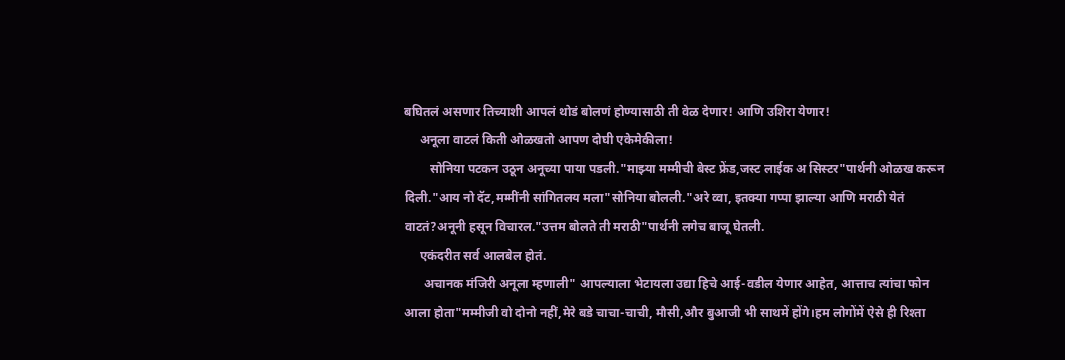बघितलं असणार तिच्याशी आपलं थोडं बोलणं होण्यासाठी ती वेळ देणार! आणि उशिरा येणार!
     अनूला वाटलं किती ओळखतो आपण दोघी एकेमेकीला!
        सोनिया पटकन उठून अनूच्या पाया पडली."माझ्या मम्मीची बेस्ट फ्रेंड,जस्ट लाईक अ सिस्टर"पार्थनी ओळख करून दिली."आय नो दॅट,मम्मींनी सांगितलय मला"सोनिया बोलली."अरे व्वा, इतक्या गप्पा झाल्या आणि मराठी येतं वाटतं?अनूनी हसून विचारल."उत्तम बोलते ती मराठी"पार्थनी‌ लगेच बाजू घेतली.
     एकंदरीत सर्व आलबेल होतं.
      अचानक मंजिरी अनूला म्हणाली" आपल्याला भेटायला उद्या हिचे आई-वडील येणार आहेत, आत्ताच त्यांचा फोन आला होता"मम्मीजी वो दोनो नहीं,मेरे बडे चाचा-चाची, मौसी,और बुआजी भी साथमें होंगे।हम लोगोंमें ऐसे ही रिश्ता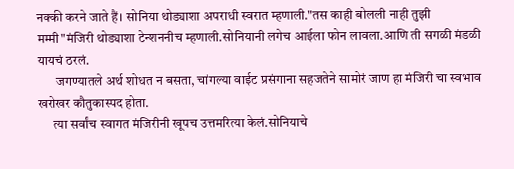नक्की करने जाते हैं। सोनिया थोड्याशा अपराधी स्वरात म्हणाली."तस काही बोलली नाही तुझी मम्मी"मंजिरी थोड्याशा टेन्शननीच म्हणाली.सोनियानी लगेच आईला फोन लावला.आणि ती सगळी मंडळी यायचं ठरलं.
       जगण्यातले अर्थ शोधत न बसता, चांगल्या वाईट प्रसंगाना सहजतेने सामोरं जाण हा मंजिरी चा स्वभाव खरोखर कौतुकास्पद होता.
      त्या सर्वांच स्वागत मंजिरीनी खूपच उत्तमरित्या केलं.सोनियाचे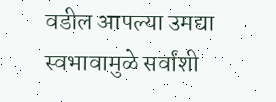वडील आपल्या उमद्या स्वभावामुळे सर्वांशी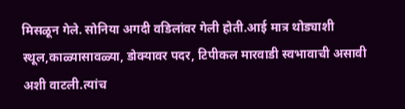मिसळून गेले. सोनिया अगदी वडिलांवर गेली होती.आई मात्र थोड्याशी स्थूल,काळ्यासावळ्या, डोक्यावर पदर, टिपीकल मारवाडी स्वभावाची असावी अशी वाटली.त्यांच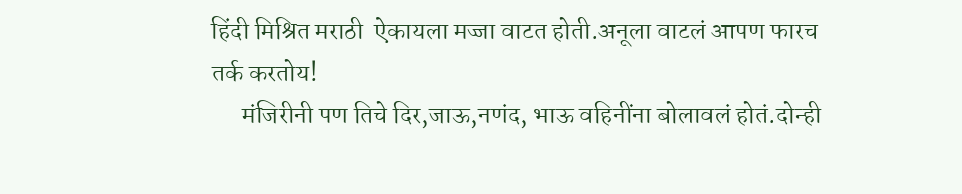हिंदी मिश्रित मराठी  ऐकायला मज्जा वाटत होती.अनूला वाटलं आपण फारच तर्क करतोय!
      मंजिरीनी पण तिचे दिर,जाऊ,नणंद, भाऊ वहिनींना बोलावलं होतं.दोन्ही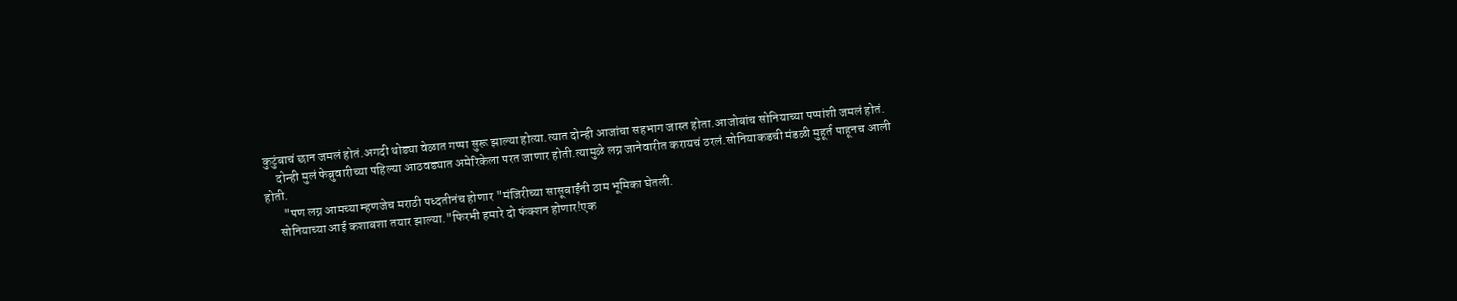कुटुंबाचं छान जमलं होतं.अगदी थोड्या वेळात गप्पा सुरू झाल्या होत्या.त्यात दोन्ही आजांचा सहभाग जास्त होता.आजोबांच सोनियाच्या पप्पांशी जमलं होतं.
     दोन्ही मुलं फेब्रुवारीच्या पहिल्या आठवड्यात अमेरिकेला परत जाणार होती.त्यामुळे लग्न जानेवारीत करायचं ठरलं.सोनियाकडची मंडळी मुहूर्त पाहूनच आली होती.
       "पण लग्न आमच्या म्हणजेच मराठी पध्दतीनंच होणार "मंजिरीच्या सासूबाईंनी ठाम भूमिका घेतली.
     सोनियाच्या आई कशाबशा तयार झाल्या."फिरभी हमारे दो फंक्शन होणार!एक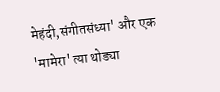मेहंदी,संगीतसंध्या' और एक 'मामेरा' त्या थोड्या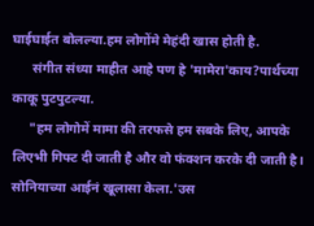घाईघाईत बोलल्या.हम लोगोंमे मेहंदी खास होती है.
      संगीत संध्या माहीत आहे पण हे 'मामेरा'काय?पार्थच्या काकू पुटपुटल्या.
     "हम लोगोमें मामा की तरफसे हम सबके लिए, आपके लिएभी गिफ्ट दी जाती है और वो फंक्शन करके दी जाती है। सोनियाच्या आईनं खूलासा केला.'उस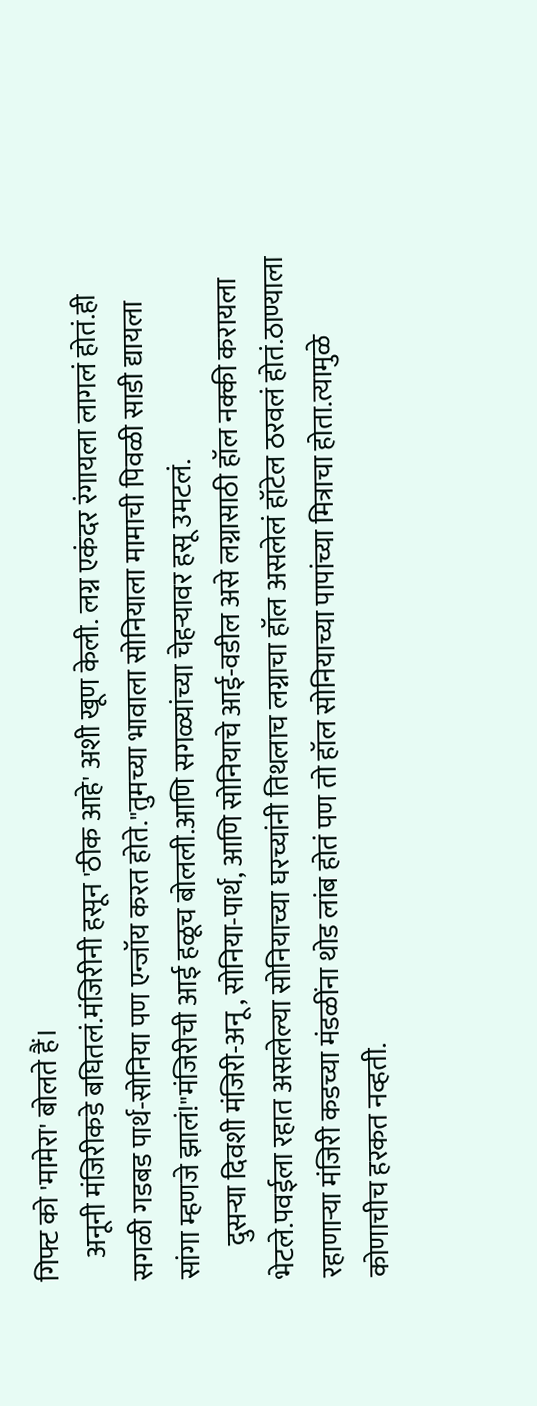गिफ्ट को 'मामेरा' बोलते हैं।
    अनूनी मंजिरीकडे बघितलं.मंजिरीनी हसून 'ठीक आहे' अशी खूण केली. लग्न एकंदर रंगायला लागलं होतं.ही सगळी गडबड पार्थ-सोनिया पण एन्जॉय करत होते."तुमच्या भावाला सोनियाला मामाची पिवळी साडी द्यायला सांगा म्हणजे झालं!"मंजिरीची आई हळूच बोलली.आणि सगळ्यांच्या चेहऱ्यावर हसू उमटलं.
      दुसऱ्या दिवशी मंजिरी-अनू , सोनिया-पार्थ, आणि सोनियाचे आई-वडील असे लग्नासाठी हॉल नक्की करायला भेटले.पवईला रहात असलेल्या सोनियाच्या घरच्यांनी तिथलाच लग्नाचा हॉल असलेलं हॉटेल ठरवलं होतं.ठाण्याला रहाणार्‍या मंजिरी कडच्या मंडळींना थोड लांब होतं पण तो हॉल सोनियाच्या पापांच्या मित्राचा होता.त्यामुळे कोणाचीच हरकत नव्हती.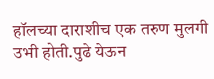हॉलच्या दाराशीच एक तरुण मुलगी उभी होती.पुढे येऊन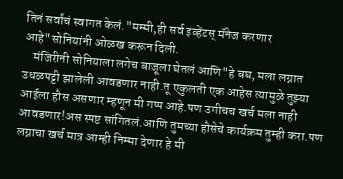तिनं सर्वांचं स्वागत केलं."मम्मी,ही सर्व इव्हेंटस् मॅनेज करणार आहे"सोनियांनी ओळख करून दिली.
    मंजिरीनी सोनियाला लगेच बाजूला घेतलं आणि"हे बघ, मला लग्नात उधळपट्टी झालेली आवडणार नाही.तू एकुलती एक आहेस त्यामुळे तुझ्या आईला हौस असणार म्हणून मी गप्प आहे.पण उगीचच खर्च मला नाही आवडणार!अस स्पष्ट सांगितलं.आणि तुमच्या हौसेचे कार्यक्रम तुम्ही करा.पण लग्नाचा खर्च मात्र आम्ही निम्मा देणार हे मी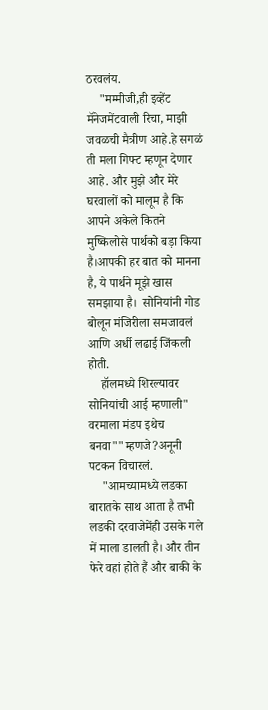ठरवलंय.
    "मम्मीजी,ही इव्हेंट मॅनेजमेंटवाली रिचा, माझी जवळची मैत्रीण आहे.हे सगळं ती मला गिफ्ट म्हणून देणार आहे. और मुझे और मेरे घरवालों को मालूम है कि आपने अकेले कितने मुष्किलोसे पार्थको बड़ा किया है।आपकी हर बात को मानना है, ये पार्थने मूझे खास समझाया है।  सोनियांनी गोड बोलून मंजिरीला समजावलं आणि अर्धी लढाई जिंकली होती.
    हॉलमध्ये शिरल्यावर सोनियांची आई म्हणाली" वरमाला मंडप इथेच बनवा""म्हणजे?अनूनी पटकन विचारलं.
    "आमच्यामध्ये लडका बारातके साथ आता है तभी  लडकी दरवाजेमेंही उसके गले में माला डालती है। और तीन फेरे वहां होते हैं और बाकी के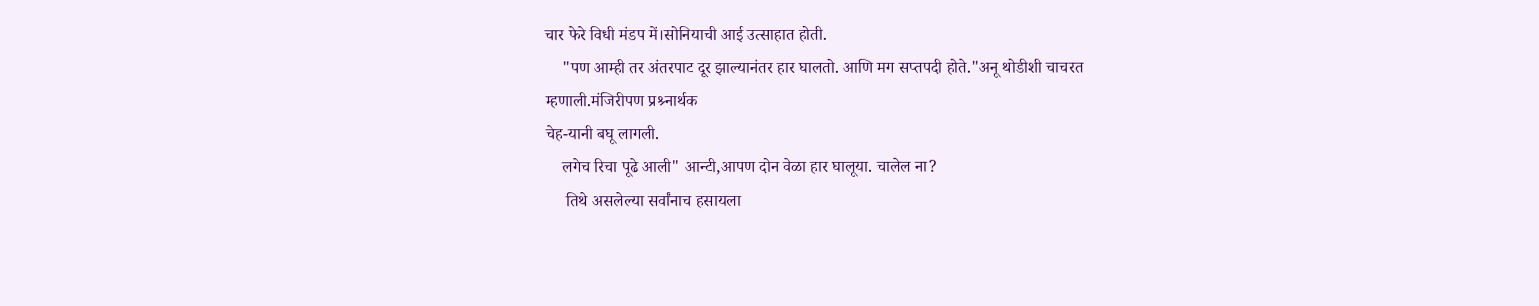चार फेरे विधी मंडप में।सोनियाची आई उत्साहात होती.
    "पण आम्ही तर अंतरपाट दूर झाल्यानंतर हार घालतो. आणि मग सप्तपदी होते."अनू थोडीशी चाचरत म्हणाली.मंजिरीपण प्रश्र्नार्थक
चेह-यानी बघू लागली.
    लगेच रिचा पूढे आली" आन्टी,आपण दोन वेळा हार घालूया. चालेल ना?
     तिथे असलेल्या सर्वांनाच हसायला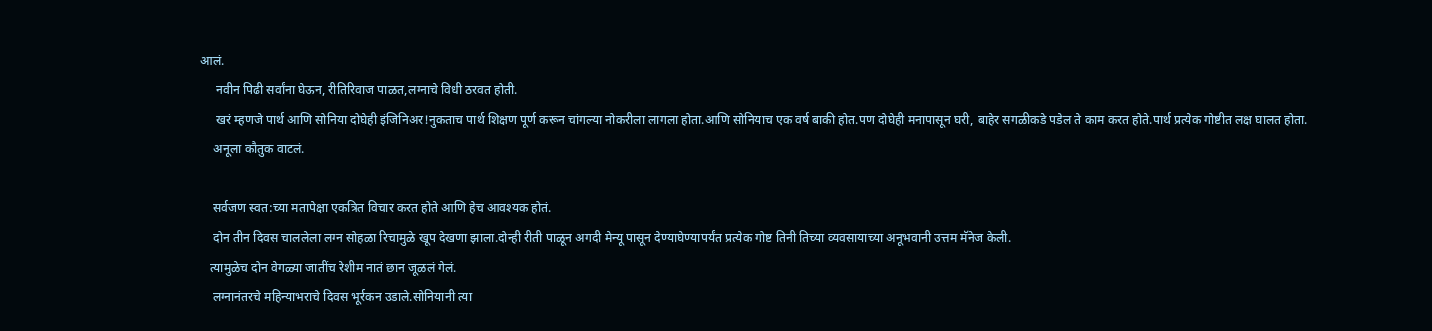आलं.
     नवीन पिढी सर्वांना घेऊन, रीतिरिवाज पाळत,लग्नाचे विधी ठरवत होती.
     खरं म्हणजे पार्थ आणि सोनिया दोघेही इंजिनिअर!नुकताच पार्थ शिक्षण पूर्ण करून चांगल्या नोकरीला लागला होता.आणि सोनियाच एक वर्ष बाकी होत.पण दोघेही मनापासून घरी, बाहेर सगळीकडे पडेल ते काम करत होते.पार्थ प्रत्येक गोष्टीत लक्ष घालत होता.
    अनूला कौतुक वाटलं.

    सर्वजण स्वत:च्या मतापेक्षा एकत्रित विचार करत होते आणि हेच आवश्यक होतं.
    दोन तीन दिवस चाललेला लग्न सोहळा रिचामुळे खूप देखणा झाला.दोन्ही रीती पाळून अगदी मेन्यू पासून देण्याघेण्यापर्यंत प्रत्येक गोष्ट तिनी तिच्या व्यवसायाच्या अनूभवानी उत्तम मॅनेज केली.
   त्यामुळेच दोन वेगळ्या जातींच रेशीम नातं छान जूळलं गेलं.
    लग्नानंतरचे महिन्याभराचे दिवस भूर्रकन उडाले.सोनियानी त्या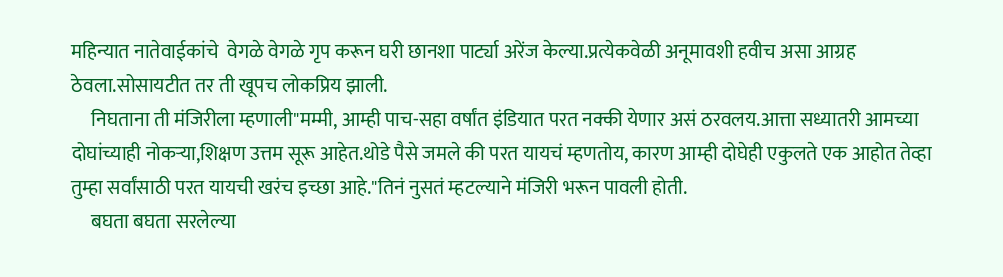महिन्यात नातेवाईकांचे  वेगळे वेगळे गृप करून घरी छानशा पार्ट्या अरेंज केल्या.प्रत्येकवेळी अनूमावशी हवीच असा आग्रह ठेवला.सोसायटीत तर ती खूपच लोकप्रिय झाली.
     निघताना ती मंजिरीला म्हणाली"मम्मी, आम्ही पाच-सहा वर्षांत इंडियात परत नक्की येणार असं ठरवलय.आत्ता सध्यातरी आमच्या दोघांच्याही नोकर्‍या,शिक्षण उत्तम सूरू आहेत.थोडे पैसे जमले की परत यायचं म्हणतोय, कारण आम्ही दोघेही एकुलते एक आहोत तेव्हा तुम्हा सर्वांसाठी परत यायची खरंच इच्छा आहे."तिनं नुसतं म्हटल्याने मंजिरी भरून पावली होती.
     बघता बघता सरलेल्या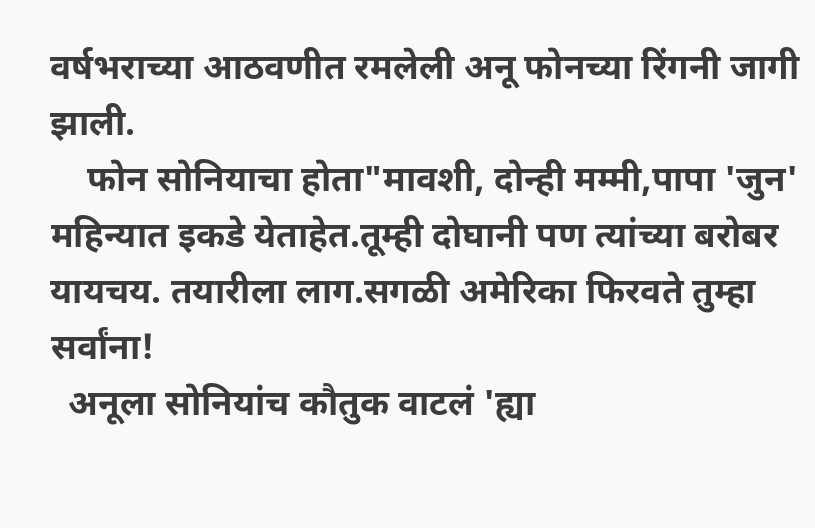वर्षभराच्या आठवणीत रमलेली अनू फोनच्या रिंगनी जागी झाली.
    फोन सोनियाचा होता"मावशी, दोन्ही मम्मी,पापा 'जुन' महिन्यात इकडे येताहेत.तूम्ही दोघानी पण त्यांच्या बरोबर यायचय. तयारीला लाग.सगळी अमेरिका फिरवते तुम्हा सर्वांना!
  अनूला सोनियांच कौतुक वाटलं 'ह्या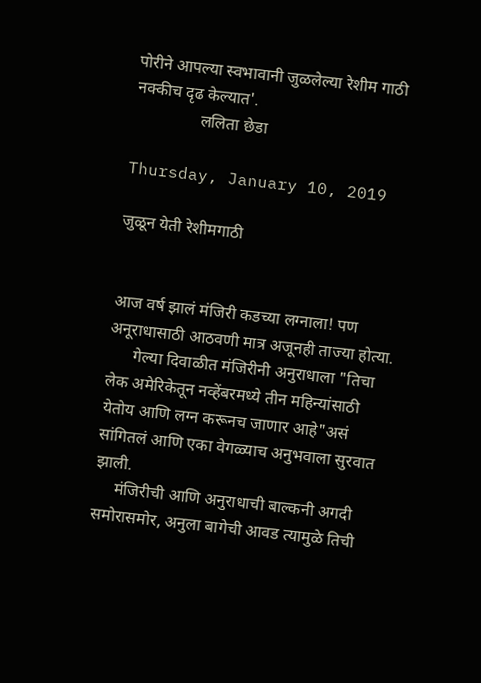पोरीने आपल्या स्वभावानी जुळलेल्या रेशीम गाठी नक्कीच दृढ केल्यात'.
                ललिता छेडा

Thursday, January 10, 2019

जुळून येती रेशीमगाठी


आज वर्ष झालं मंजिरी कडच्या लग्नाला! पण अनूराधासाठी आठवणी मात्र अजूनही ताज्या होत्या.
      गेल्या दिवाळीत मंजिरीनी अनुराधाला "तिचा लेक अमेरिकेतून नव्हेंबरमध्ये तीन महिन्यांसाठी येतोय आणि लग्न करूनच जाणार आहे"असं सांगितलं आणि एका वेगळ्याच अनुभवाला सुरवात झाली.
     मंजिरीची आणि अनुराधाची बाल्कनी अगदी समोरासमोर, अनुला बागेची आवड त्यामुळे तिची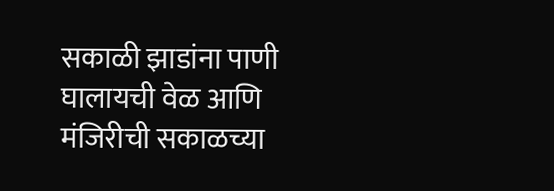सकाळी झाडांना पाणी घालायची वेळ आणि मंजिरीची सकाळच्या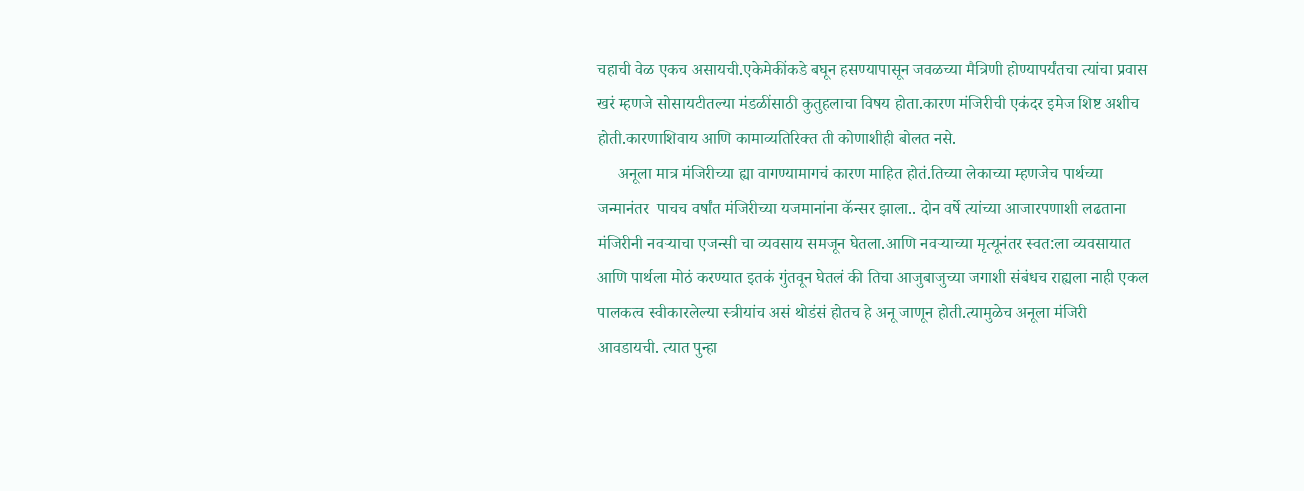चहाची वेळ एकच असायची.एकेमेकींकडे बघून हसण्यापासून जवळच्या मैत्रिणी होण्यापर्यंतचा त्यांचा प्रवास खरं म्हणजे सोसायटीतल्या मंडळींसाठी कुतुहलाचा विषय होता.कारण मंजिरीची एकंदर इमेज शिष्ट अशीच होती.कारणाशिवाय आणि कामाव्यतिरिक्त ती कोणाशीही बोलत नसे.
     अनूला मात्र मंजिरीच्या ह्या वागण्यामागचं कारण माहित होतं.तिच्या लेकाच्या म्हणजेच पार्थच्या जन्मानंतर  पाचच वर्षांत मंजिरीच्या यजमानांना कॅन्सर झाला.. दोन वर्षे त्यांच्या आजारपणाशी लढताना मंजिरीनी नवऱ्याचा एजन्सी चा व्यवसाय समजून घेतला.आणि नवर्‍याच्या मृत्यूनंतर स्वत:ला व्यवसायात आणि पार्थला मोठं करण्यात इतकं गुंतवून घेतलं की‌ तिचा आजुबाजुच्या जगाशी संबंधच राह्यला नाही एकल पालकत्व स्वीकारलेल्या स्त्रीयांच असं थोडंसं होतच हे अनू जाणून होती.त्यामुळेच अनूला मंजिरी आवडायची. त्यात पुन्हा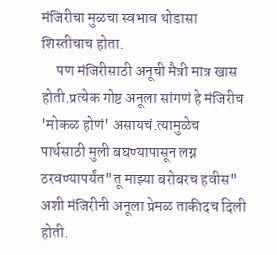मंजिरीचा मुळचा स्वभाव थोडासा शिस्तीचाच होता.
     पण मंजिरीसाठी अनूची मैत्री मात्र खास  होती.प्रत्येक गोष्ट अनूला सांगणं हे मंजिरीच 'मोकळ होणं' असायचं.त्यामुळेच पार्थसाठी मुली बघण्यापासून लग्न ठरवण्यापर्यंत"तू माझ्या बरोबरच हवीस" अशी मंजिरीनी अनूला प्रेमळ ताकीदच दिली होती.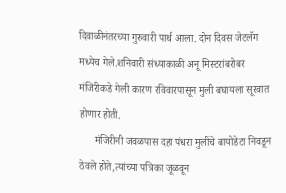दिवाळीनंतरच्या गुरुवारी पार्थ आला. दोन दिवस जेटलॅग मध्येच गेले.शनिवारी संध्याकाळी अनू मिस्टरांबरोबर मंजिरीकडे गेली कारण रविवारपासून मुली बघायला सूरवात होणार होती.
      मंजिरीनी जवळपास दहा पंधरा मुलींचे बायोडेटा निवडून ठेवले होते,त्यांच्या पत्रिका जूळवून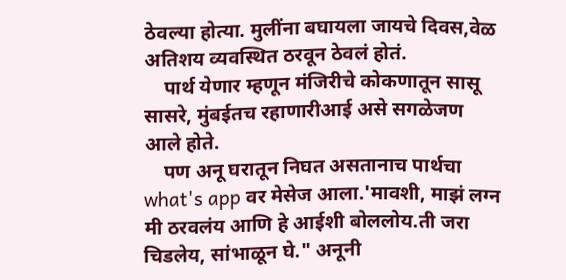ठेवल्या होत्या. मुलींना बघायला जायचे दिवस,वेळ अतिशय व्यवस्थित ठरवून ठेवलं होतं.
    पार्थ येणार म्हणून मंजिरीचे कोकणातून सासू सासरे, मुंबईतच रहाणारीआई असे सगळेजण आले होते.
    पण अनू घरातून निघत असतानाच पार्थचा what's app वर मेसेज आला.'मावशी, माझं लग्न मी ठरवलंय आणि हे आईशी बोललोय.ती जरा चिडलेय, सांभाळून घे." अनूनी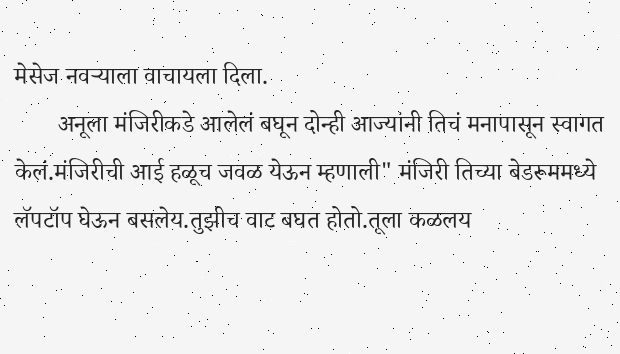मेसेज नवर्‍याला वाचायला दिला.
       अनूला मंजिरीकडे आलेलं बघून दोन्ही आज्यांनी तिचं मनापासून स्वागत केलं.मंजिरीची आई हळूच जवळ येऊन म्हणाली" मंजिरी तिच्या बेडरूममध्ये लॅपटॉप घेऊन बसलेय.तुझीच वाट बघत होतो.तूला कळलय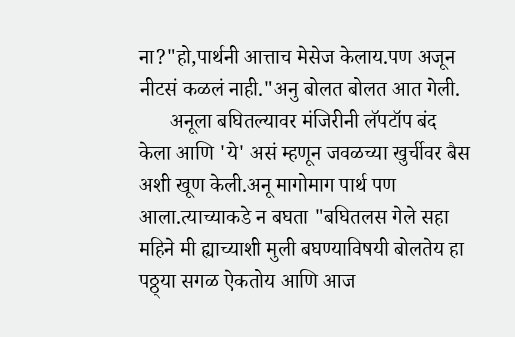ना?"हो,पार्थनी आत्ताच मेसेज केलाय.पण अजून नीटसं कळलं नाही."अनु बोलत बोलत आत गेली.
      अनूला बघितल्यावर मंजिरीनी लॅपटॉप बंद केला आणि 'ये' असं म्हणून जवळच्या खुर्चीवर बैस अशी खूण केली.अनू मागोमाग पार्थ पण आला.त्याच्याकडे न बघता "बघितलस गेले सहा महिने मी ह्याच्याशी मुली बघण्याविषयी बोलतेय हा पठ्ठ्या सगळ ऐकतोय आणि आज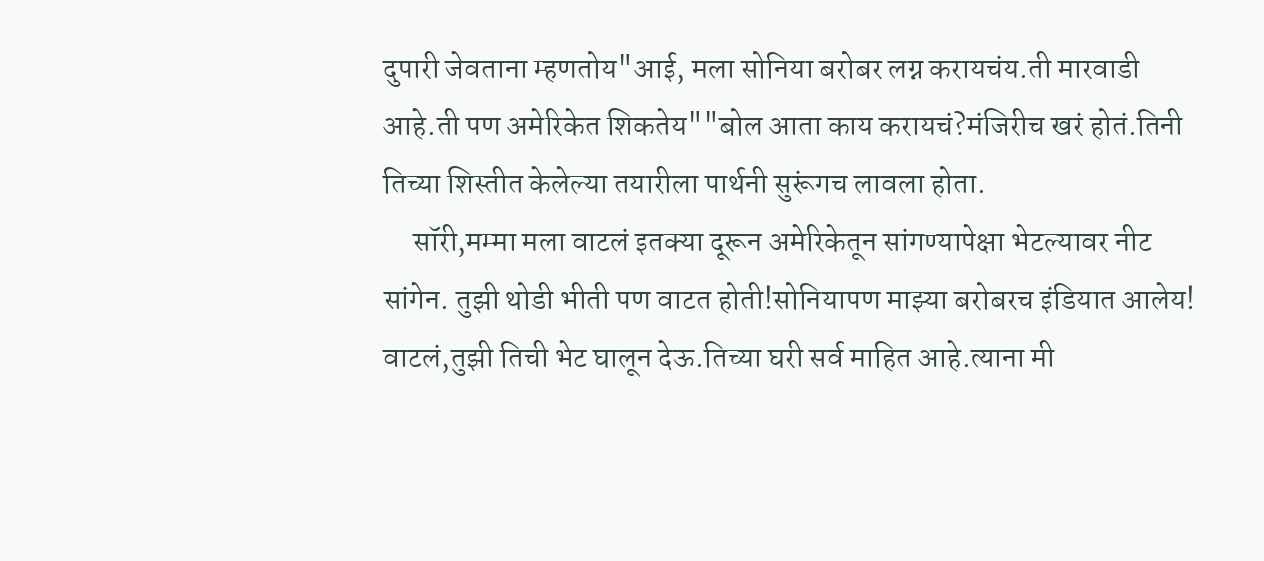दुपारी जेवताना म्हणतोय"आई, मला सोनिया बरोबर लग्न करायचंय.ती मारवाडी आहे.ती पण अमेरिकेत शिकतेय""बोल आता काय करायचं?मंजिरीच खरं होतं.तिनी तिच्या शिस्तीत केलेल्या तयारीला पार्थनी सुरूंगच लावला होता.
     सॉरी,मम्मा मला वाटलं इतक्या दूरून अमेरिकेतून सांगण्यापेक्षा भेटल्यावर नीट सांगेन. तुझी थोडी भीती पण वाटत होती!सोनियापण माझ्या बरोबरच इंडियात आलेय!  वाटलं,तुझी तिची भेट घालून देऊ.तिच्या घरी सर्व माहित आहे.त्याना मी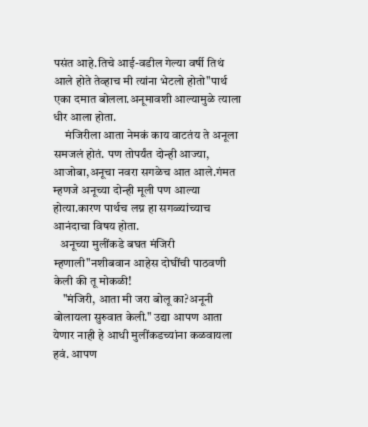पसंत आहे.तिचे आई-वडील गेल्या वर्षी तिथं आले होते तेव्हाच मी त्यांना भेटलो होतो"पार्थ एका दमात बोलला.अनूमावशी आल्यामुळे त्याला धीर आला होता.
     मंजिरीला आता नेमकं काय वाटतंय ते अनूला समजलं होतं. पण तोपर्यंत दोन्ही आज्या, आजोबा,अनूचा नवरा सगळेच आत आले.गंमत म्हणजे अनूच्या दोन्ही मूली पण आल्या होत्या.कारण पार्थच लग्न हा सगळ्यांच्याच आनंदाचा विषय होता.
   अनूच्या मुलींकडे बघत मंजिरी म्हणाली"नशीबवान आहेस दोघींची पाठवणी केली की तू मोकळी!
    "मंजिरी, आता मी जरा बोलू का?अनूनी बोलायला सुरुवात केली." उद्या आपण आता येणार नाही हे आधी मुलींकडच्यांना कळवायला हवं. आपण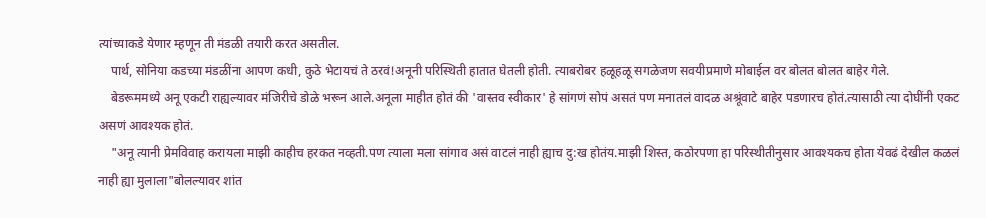त्यांच्याकडे येणार म्हणून ती मंडळी तयारी करत असतील.
    पार्थ, सोनिया कडच्या मंडळींना आपण कधी, कुठे भेटायचं ते ठरवं!अनूनी परिस्थिती हातात घेतली होती. त्याबरोबर हळूहळू सगळेजण सवयीप्रमाणे मोबाईल वर बोलत बोलत बाहेर गेले.
    बेडरूममध्ये अनू एकटी राह्यल्यावर मंजिरीचे डोळे भरून आले.अनूला माहीत होतं की 'वास्तव स्वीकार' हे सांगणं सोपं असतं पण मनातलं वादळ अश्रूंवाटे बाहेर पडणारच होतं.त्यासाठी त्या दोघींनी एकट असणं आवश्यक होतं.
    "अनू त्यानी प्रेमविवाह करायला माझी काहीच हरकत नव्हती.पण त्याला मला सांगाव असं वाटलं नाही ह्याच दु:ख होतंय.माझी शिस्त, कठोरपणा हा परिस्थीतीनुसार आवश्यकच होता येवढं देखील कळलं नाही ह्या मुलाला"बोलल्यावर शांत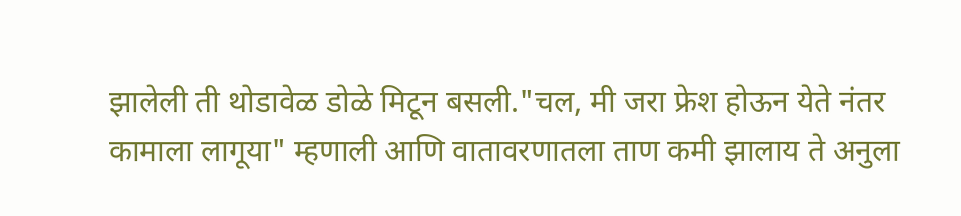झालेली ती थोडावेळ डोळे मिटून बसली."चल, मी जरा फ्रेश होऊन येते नंतर कामाला लागूया" म्हणाली आणि वातावरणातला ताण कमी झालाय ते अनुला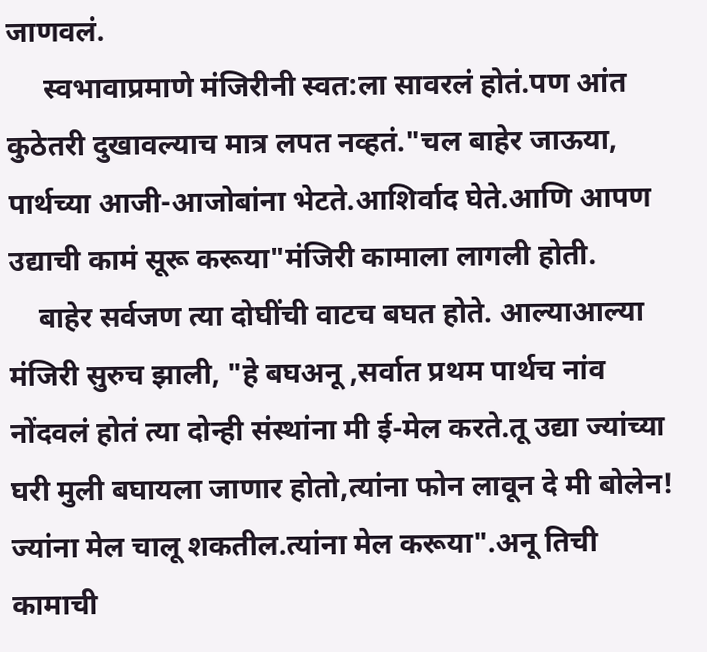जाणवलं.
     स्वभावाप्रमाणे मंजिरीनी स्वत:ला सावरलं होतं.पण आंत कुठेतरी दुखावल्याच मात्र लपत नव्हतं."चल बाहेर जाऊया, पार्थच्या आजी-आजोबांना भेटते.आशिर्वाद घेते.आणि आपण उद्याची कामं सूरू करूया"मंजिरी कामाला लागली होती.
    बाहेर सर्वजण त्या दोघींची वाटच बघत होते. आल्याआल्या मंजिरी सुरुच झाली, "हे बघअनू ,सर्वात प्रथम पार्थच नांव नोंदवलं होतं त्या दोन्ही संस्थांना मी ई-मेल करते.तू उद्या ज्यांच्या घरी मुली बघायला जाणार होतो,त्यांना फोन लावून दे मी बोलेन! ज्यांना मेल चालू शकतील.त्यांना मेल करूया".अनू तिची कामाची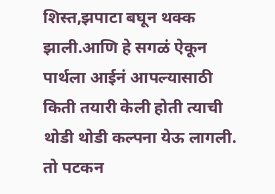शिस्त,झपाटा बघून थक्क झाली.आणि हे सगळं ऐकून पार्थला आईनं आपल्यासाठी किती तयारी केली होती त्याची थोडी थोडी कल्पना येऊ लागली. तो पटकन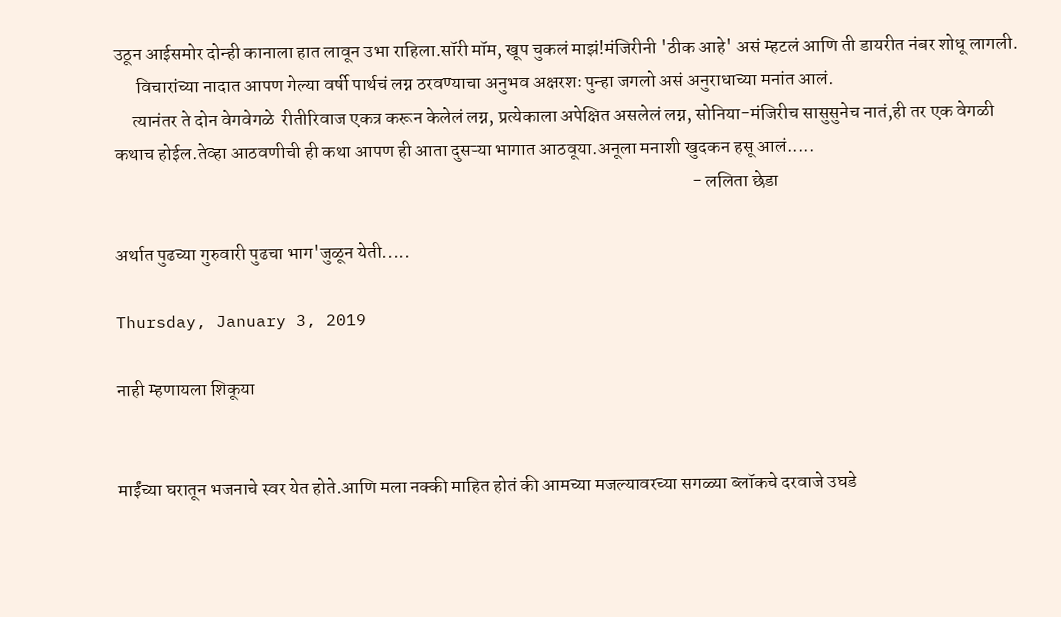उठून आईसमोर दोन्ही कानाला हात लावून उभा राहिला.सॉरी मॉम, खूप चुकलं माझं!मंजिरीनी 'ठीक आहे' असं म्हटलं आणि ती डायरीत नंबर शोधू लागली.
      विचारांच्या नादात आपण गेल्या वर्षी पार्थचं लग्न ठरवण्याचा अनुभव अक्षरशः पुन्हा जगलो असं अनुराधाच्या मनांत आलं.
     त्यानंतर ते दोन वेगवेगळे  रीतीरिवाज एकत्र करून केलेलं लग्न, प्रत्येकाला अपेक्षित असलेलं लग्न, सोनिया-मंजिरीच सासुसुनेच नातं,ही तर एक वेगळी कथाच होईल.तेव्हा आठवणीची ही कथा आपण ही आता दुसऱ्या भागात आठवूया.अनूला मनाशी खुदकन हसू आलं.....
                                                                                                                                                            - ललिता छेडा

अर्थात पुढच्या गुरुवारी पुढचा भाग'जुळून येती.....

Thursday, January 3, 2019

नाही म्हणायला शिकूया


माईंच्या घरातून भजनाचे स्वर येत होते.आणि मला नक्की माहित होतं की आमच्या मजल्यावरच्या सगळ्या ब्लॉकचे दरवाजे उघडे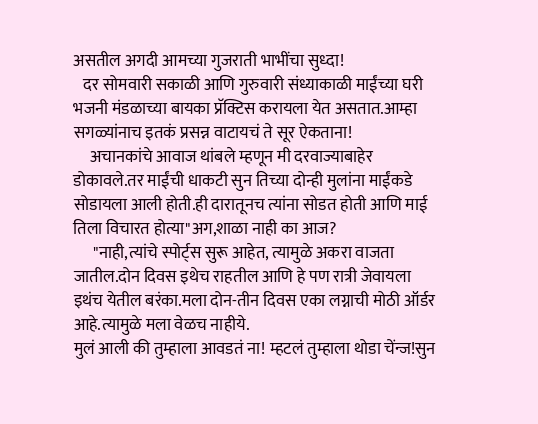असतील अगदी आमच्या गुजराती भाभींचा सुध्दा!
   दर सोमवारी सकाळी आणि गुरुवारी संध्याकाळी माईंच्या घरी भजनी मंडळाच्या बायका प्रॅक्टिस करायला येत असतात.आम्हा सगळ्यांनाच इतकं प्रसन्न वाटायचं ते सूर ऐकताना!
     अचानकांचे आवाज थांबले म्हणून मी दरवाज्याबाहेर डोकावले.तर माईंची धाकटी सुन तिच्या दोन्ही मुलांना माईंकडे सोडायला आली होती.ही दारातूनच त्यांना सोडत होती आणि माई तिला विचारत होत्या"अग,शाळा नाही का आज?
      "नाही,त्यांचे स्पोर्ट्स सुरू आहेत, त्यामुळे अकरा वाजता जातील.दोन दिवस इथेच राहतील आणि हे पण रात्री जेवायला इथंच येतील बरंका.मला दोन-तीन दिवस एका लग्नाची मोठी ऑर्डर आहे.त्यामुळे मला वेळच नाहीये.
मुलं आली की तुम्हाला आवडतं ना! म्हटलं तुम्हाला थोडा चेंन्ज!सुन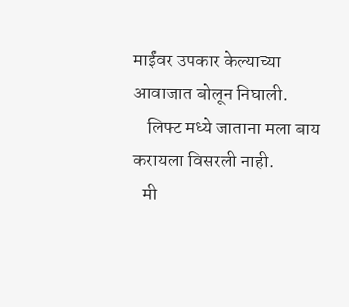माईंवर उपकार केल्याच्या आवाजात बोलून निघाली.
    लिफ्ट मध्ये जाताना मला बाय करायला विसरली नाही.
   मी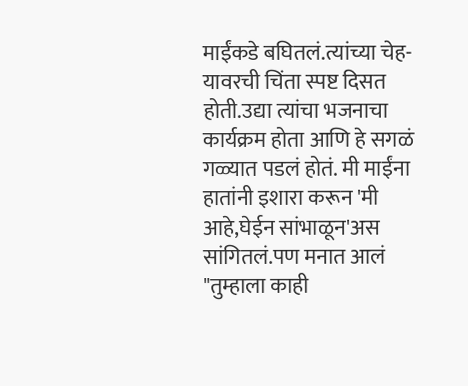माईंकडे बघितलं.त्यांच्या चेह-यावरची चिंता स्पष्ट दिसत होती.उद्या त्यांचा भजनाचा कार्यक्रम होता आणि हे सगळं गळ्यात पडलं होतं. मी माईंना हातांनी इशारा करून 'मी आहे,घेईन सांभाळून'अस सांगितलं.पण मनात आलं  "तुम्हाला काही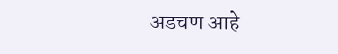अडचण आहे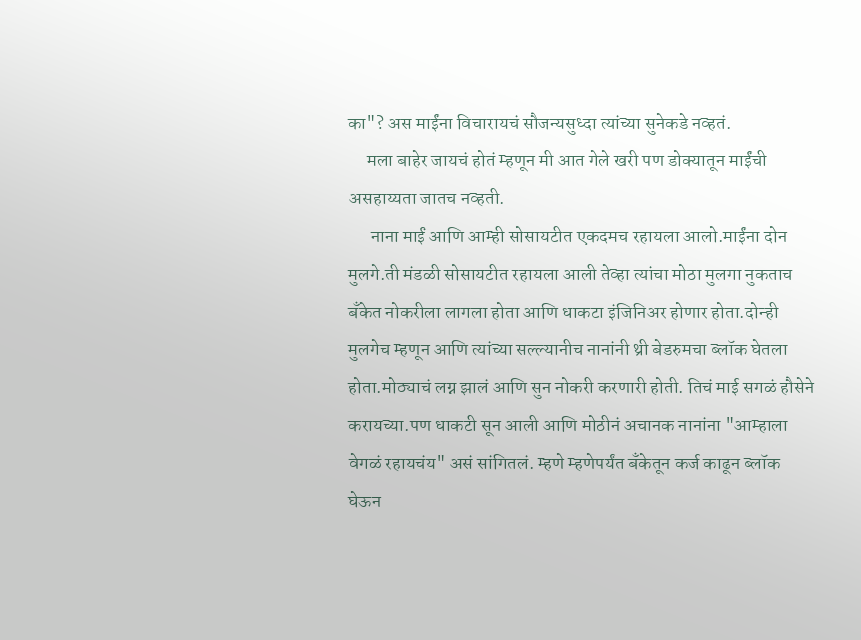का"? अस माईंना विचारायचं सौजन्यसुध्दा त्यांच्या सुनेकडे नव्हतं.
     मला बाहेर जायचं होतं म्हणून मी आत गेले खरी पण डोक्यातून माईंची असहाय्यता जातच नव्हती.
      नाना माईं आणि आम्ही सोसायटीत एकदमच रहायला आलो.माईंना दोन मुलगे.ती मंडळी सोसायटीत रहायला आली तेव्हा त्यांचा मोठा मुलगा नुकताच बॅंकेत नोकरीला लागला होता आणि धाकटा इंजिनिअर होणार होता.दोन्ही मुलगेच म्हणून आणि त्यांच्या सल्ल्यानीच नानांनी थ्री बेडरुमचा ब्लॉक घेतला होता.मोठ्याचं लग्न झालं आणि सुन नोकरी करणारी होती. तिचं माई सगळं हौसेने करायच्या.पण धाकटी सून आली आणि मोठीनं अचानक नानांना "आम्हाला वेगळं रहायचंय" असं सांगितलं. म्हणे म्हणेपर्यंत बॅंकेतून कर्ज काढून ब्लॉक घेऊन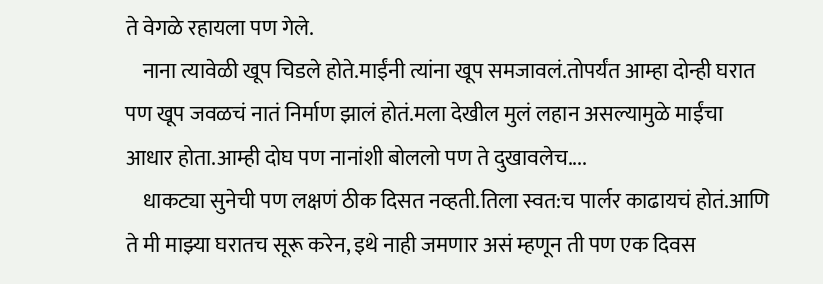ते वेगळे रहायला पण गेले.
    नाना त्यावेळी खूप चिडले होते.माईंनी त्यांना खूप समजावलं.तोपर्यंत आम्हा दोन्ही घरात पण खूप जवळचं नातं निर्माण झालं होतं.मला देखील मुलं लहान असल्यामुळे माईंचा आधार होता.आम्ही दोघ पण नानांशी बोललो पण ते दुखावलेच....
    धाकट्या सुनेची पण लक्षणं ठीक दिसत नव्हती.तिला स्वत:च पार्लर काढायचं होतं.आणि ते मी माझ्या घरातच सूरू करेन, इथे नाही जमणार असं म्हणून ती पण एक दिवस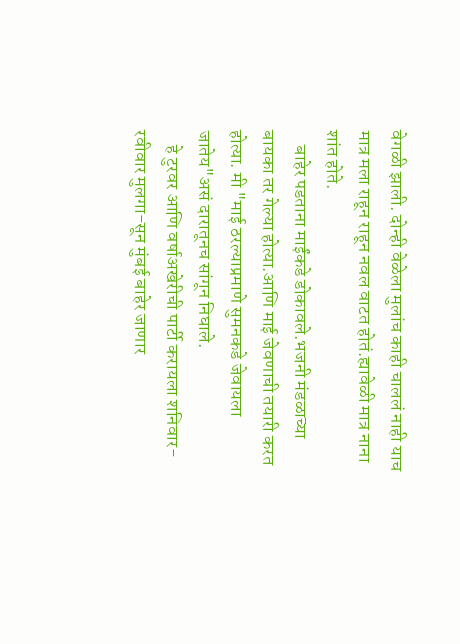वेगळी झाली. दोन्ही वेळेला मुलांच काही चाललं नाही याच मात्र मला राहून राहून नवल वाटत होतं.ह्यावेळी मात्र नाना शांत होते.
    बाहेर पडताना माईंकडे डोकावले.भजनी मंडळाच्या बायका तर गेल्या होत्या.आणि माई जेवणाची तयारी करत होत्या. मी "माई ठरल्याप्रमाणे सुमनकडे जेवायला जातेय"असं दारातूनच सांगून निघाले.
    हे टुरवर आणि वर्षाअखेरीची पार्टी ‌करायला शनिवार-रवीवार मुलगा-सून मुंबई बाहेर जाणार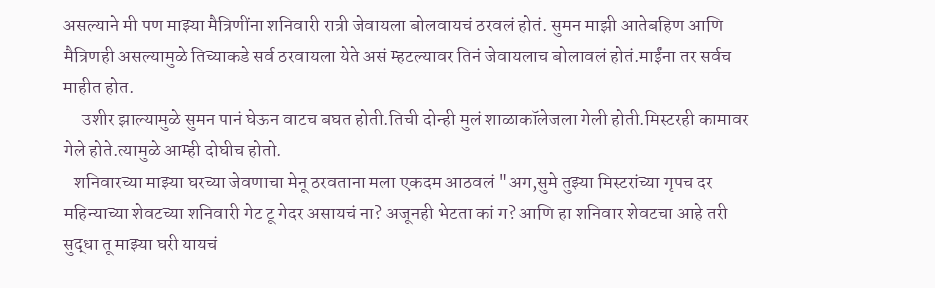असल्याने मी पण माझ्या मैत्रिणींना शनिवारी रात्री जेवायला बोलवायचं ठरवलं होतं. सुमन माझी आतेबहिण आणि मैत्रिणही असल्यामुळे तिच्याकडे सर्व ठरवायला येते असं म्हटल्यावर तिनं जेवायलाच बोलावलं होतं.माईंना‌ तर‌ सर्वच माहीत होत.
     उशीर झाल्यामुळे सुमन पानं घेऊन वाटच बघत होती.तिची दोन्ही मुलं शाळाकॉलेजला‌ गेली होती.मिस्टरही कामावर गेले होते.त्यामुळे आम्ही दोघीच होतो.
   शनिवारच्या माझ्या घरच्या जेवणाचा मेनू ठरवताना मला एकदम आठवलं "अग,सुमे तुझ्या मिस्टरांच्या गृपच दर महिन्याच्या शेवटच्या शनिवारी गेट टू गेदर असायचं ना? अजूनही भेटता कां ग? आणि हा शनिवार शेवटचा आहे तरी सुद्धा तू माझ्या घरी यायचं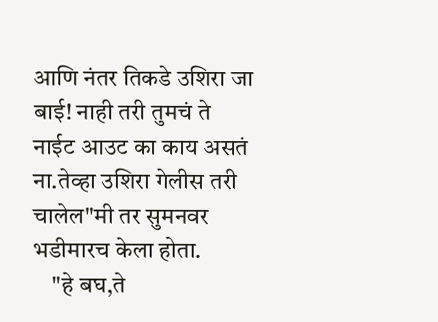आणि नंतर तिकडे उशिरा जा बाई! नाही तरी तुमचं ते नाईट आउट का काय असतं ना.तेव्हा उशिरा गेलीस तरी चालेल"मी तर सुमनवर भडीमारच केला होता.
    "हे बघ,ते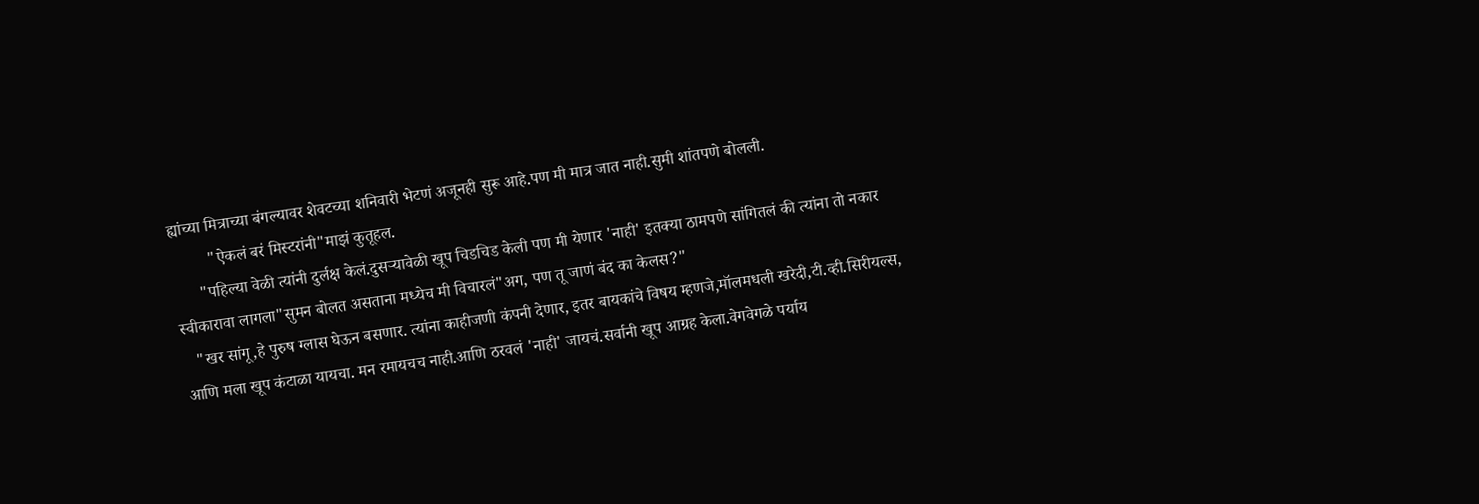ह्यांच्या मित्राच्या बंगल्यावर शेवटच्या शनिवारी भेटणं अजूनही सुरू आहे.पण मी मात्र जात नाही.सुमी शांतपणे बोलली.
         "ऐकलं बरं मिस्टरांनी"माझं कुतूहल.
      "पहिल्या वेळी त्यांनी दुर्लक्ष केलं.दुसर्‍यावेळी खूप चिडचिड केली पण मी येणार 'नाही' इतक्या ठामपणे सांगितलं की त्यांना तो नकार स्वीकारावा लागला"सुमन बोलत असताना मध्येच मी विचारलं"अग, पण तू जाणं बंद का केलस?"
   "खर सांगू,हे पुरुष ग्लास घेऊन बसणार. त्यांना काहीजणी कंपनी देणार, इतर बायकांचे विषय म्हणजे,मॉलमधली खरेदी,टी.व्ही.सिरीयल्स, आणि मला खूप कंटाळा यायचा. मन‌ रमायचच नाही.आणि ठरवलं 'नाही' जायचं.सर्वानी खूप आग्रह केला.वेगवेगळे पर्याय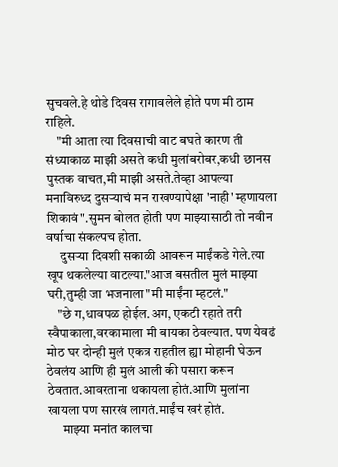सुचवले.हे थोडे दिवस रागावलेले होते पण मी ठाम राहिले.
    "मी आता त्या दिवसाची वाट बघते कारण ती संध्याकाळ माझी असते कधी मुलांबरोबर,कधी छानस पुस्तक वाचत,मी माझी असते.तेव्हा आपल्या मनाविरुध्द दुसऱ्याचं मन राखण्यापेक्षा 'नाही' म्हणायला शिकावं".सुमन बोलत होती पण माझ्यासाठी तो नवीन वर्षाचा संकल्पच होता.
     दुसऱ्या दिवशी सकाळी आवरून माईंकडे गेले.त्या खूप थकलेल्या वाटल्या."आज बसतील मुलं माझ्या घरी,तुम्ही जा भजनाला"मी माईंना म्हटलं."
    "छे ग,धावपळ होईल.अग, एकटी रहाते तरी स्वैपाकाला,वरकामाला मी बायका ठेवल्यात. पण येवढं मोठ घर दोन्ही मुलं एकत्र राहतील ह्या मोहानी घेऊन ठेवलंय आणि ही मुलं आली की पसारा करून ठेवतात.आवरताना थकायला होतं.आणि मुलांना खायला पण सारखं लागतं.माईंच खरं होतं.
      माझ्या मनांत कालचा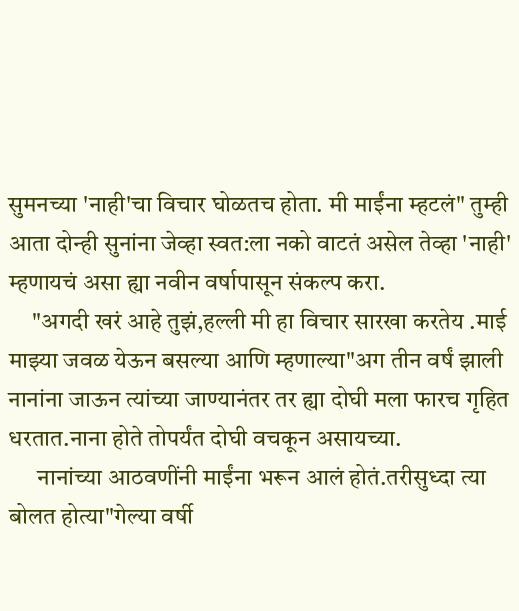सुमनच्या 'नाही'चा विचार घोळतच होता. मी माईंना म्हटलं" तुम्ही आता दोन्ही सुनांना जेव्हा स्वत:ला नको वाटतं असेल तेव्हा 'नाही'  म्हणायचं असा ह्या नवीन वर्षापासून संकल्प करा.
     "अगदी खरं आहे तुझं,हल्ली मी हा विचार सारखा करतेय .माई माझ्या जवळ येऊन बसल्या आणि म्हणाल्या"अग तीन वर्षं झाली नानांना जाऊन त्यांच्या जाण्यानंतर तर ह्या दोघी मला फारच गृहित धरतात.नाना होते तोपर्यंत दोघी वचकून असायच्या.
      नानांच्या आठवणींनी माईंना भरून आलं होतं.तरीसुध्दा त्या बोलत होत्या"गेल्या वर्षी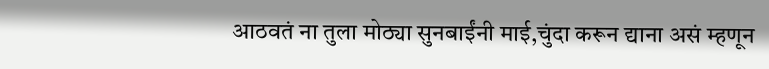आठवतं ना तुला मोठ्या सुनबाईंनी माई,चुंदा करून द्याना असं म्हणून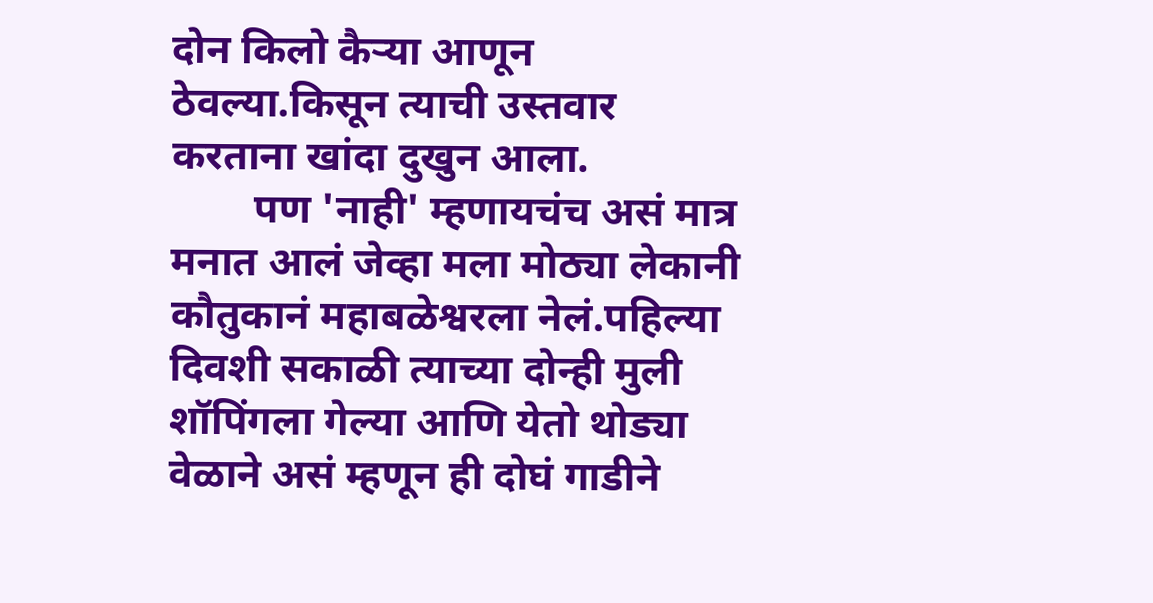दोन किलो कैर्‍या आणून ठेवल्या.किसून त्याची उस्तवार करताना खांदा‌ दुखुन आला.
        पण 'नाही' म्हणायचंच असं मात्र मनात आलं जेव्हा मला मोठ्या लेकानी कौतुकानं महाबळेश्वरला नेलं.पहिल्या दिवशी सकाळी त्याच्या दोन्ही मुली शॉपिंगला गेल्या आणि येतो थोड्या वेळाने असं म्हणून ही दोघं गाडीने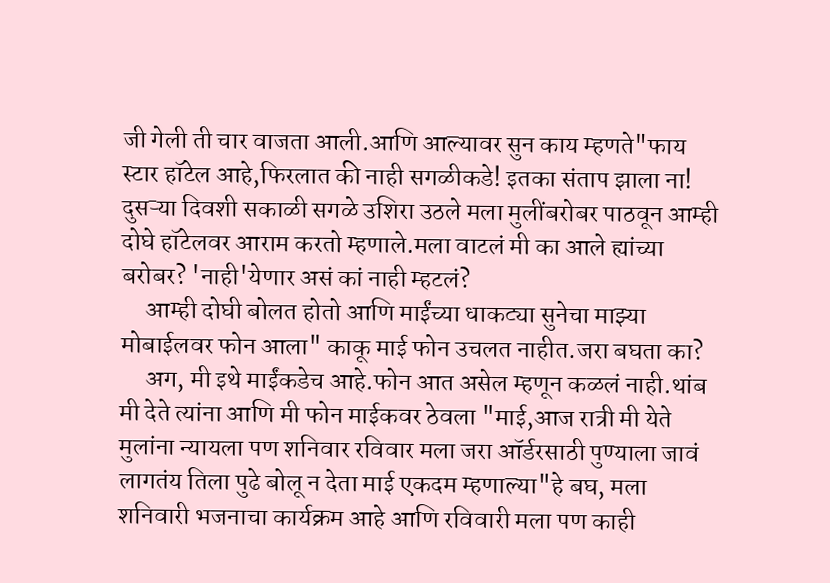जी गेली ती चार वाजता आली.आणि आल्यावर सुन काय म्हणते"फाय स्टार हॉटेल आहे,फिरलात की नाही सगळीकडे! इतका संताप झाला ना! दुसऱ्या दिवशी सकाळी सगळे उशिरा उठले मला मुलींबरोबर पाठवून आम्ही दोघे हॉटेलवर आराम करतो म्हणाले.मला वाटलं मी का आले ह्यांच्या बरोबर? 'नाही'येणार असं कां नाही म्हटलं?
     आम्ही दोघी बोलत होतो आणि माईंच्या धाकट्या सुनेचा माझ्या मोबाईलवर फोन आला" काकू माई फोन उचलत नाहीत.जरा बघता का?
     अग, मी इथे माईंकडेच आहे.फोन आत असेल म्हणून कळलं नाही.थांब मी देते त्यांना आणि मी फोन माईकवर ठेवला "माई,आज रात्री मी येते मुलांना न्यायला पण शनिवार रविवार मला जरा ऑर्डरसाठी पुण्याला जावं लागतंय तिला पुढे बोलू न देता माई एकदम म्हणाल्या"हे बघ, मला शनिवारी भजनाचा कार्यक्रम आहे आणि रविवारी मला पण काही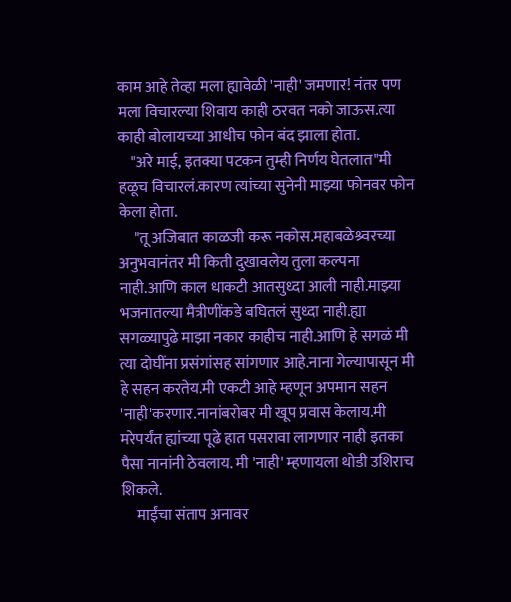काम आहे तेव्हा मला ह्यावेळी 'नाही' जमणार! नंतर पण मला विचारल्या शिवाय काही ठरवत नको जाऊस.त्या काही बोलायच्या आधीच फोन बंद झाला होता.
    "अरे माई, इतक्या पटकन तुम्ही निर्णय घेतलात"मी हळूच विचारलं.कारण त्यांच्या सुनेनी माझ्या फोनवर फोन केला होता.
     "तू अजिबात काळजी करू नकोस.महाबळेश्र्वरच्या अनुभवानंतर मी किती दुखावलेय तुला कल्पना नाही.आणि काल धाकटी आतसुध्दा आली नाही.माझ्या भजनातल्या मैत्रीणींकडे बघितलं सुध्दा नाही.ह्या सगळ्यापुढे माझा नकार काहीच नाही.आणि हे सगळं मी त्या दोघींना प्रसंगांसह सांगणार आहे.नाना गेल्यापासून मी हे सहन करतेय.मी एकटी आहे म्हणून अपमान सहन 'नाही'करणार.नानांबरोबर मी खूप प्रवास केलाय.मी मरेपर्यंत ह्यांच्या पूढे हात पसरावा लागणार नाही इतका पैसा नानांनी ठेवलाय. मी 'नाही' म्हणायला थोडी उशिराच शिकले.
     माईंचा संताप अनावर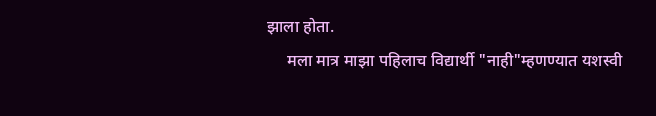झाला होता.
     मला मात्र माझा पहिलाच विद्यार्थी "नाही"म्हणण्यात यशस्वी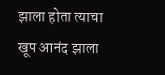झाला होता त्याचा खूप आनंद झाला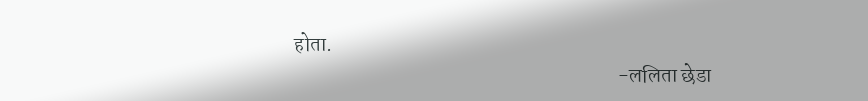होता.
                                                                              -ललिता छेडा